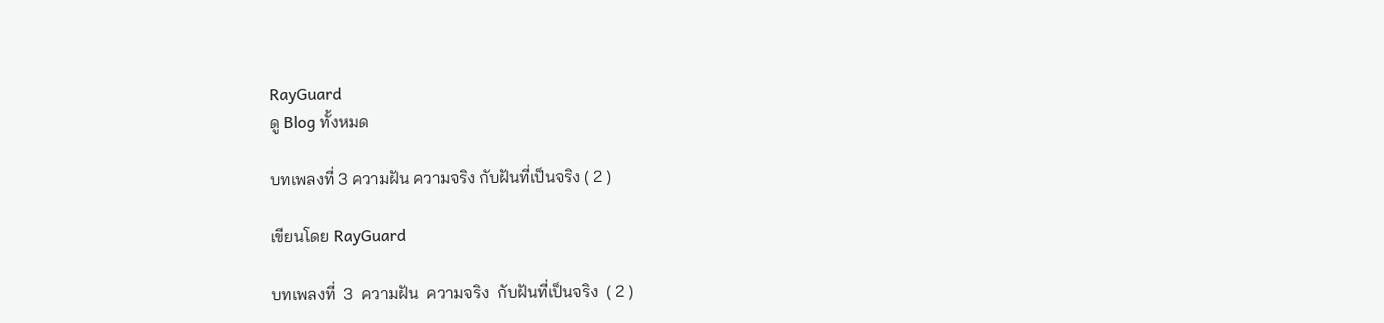RayGuard
ดู Blog ทั้งหมด

บทเพลงที่ 3 ความฝัน ความจริง กับฝันที่เป็นจริง ( 2 )

เขียนโดย RayGuard

บทเพลงที่  3  ความฝัน  ความจริง  กับฝันที่เป็นจริง  ( 2 )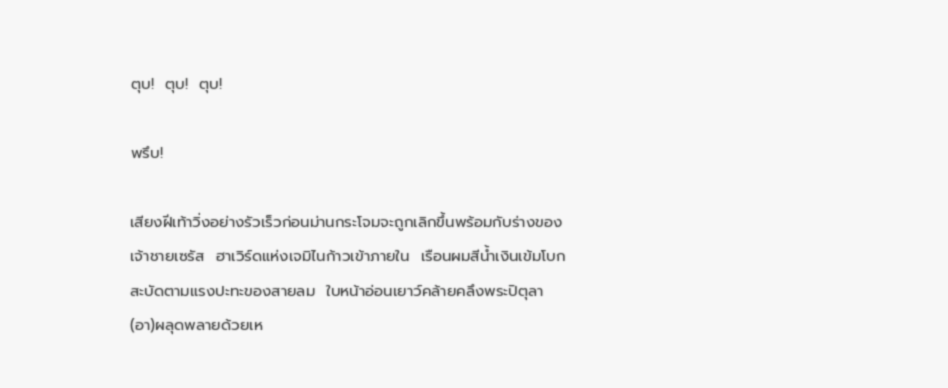ตุบ!  ตุบ!  ตุบ!

พรึบ!

เสียงฝีเท้าวิ่งอย่างรัวเร็วก่อนม่านกระโจมจะถูกเลิกขึ้นพร้อมกับร่างของเจ้าชายเซรัส  ฮาเวิร์ดแห่งเจมิไนก้าวเข้าภายใน  เรือนผมสีน้ำเงินเข้มโบกสะบัดตามแรงปะทะของสายลม  ใบหน้าอ่อนเยาว์คล้ายคลึงพระปิตุลา(อา)ผลุดพลายด้วยเห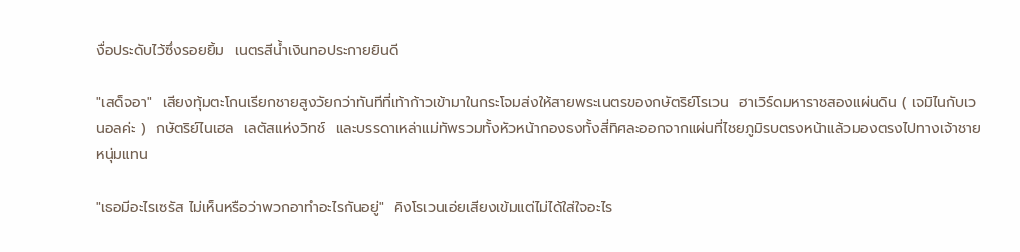งื่อประดับไว้ซึ่งรอยยิ้ม  เนตรสีน้ำเงินทอประกายยินดี

"เสด็จอา"  เสียงทุ้มตะโกนเรียกชายสูงวัยกว่าทันทีที่เท้าก้าวเข้ามาในกระโจมส่งให้สายพระเนตรของกษัตริย์โรเวน  ฮาเวิร์ดมหาราชสองแผ่นดิน ( เจมิไนกับเวนอลค่ะ )  กษัตริย์ไนเฮล  เลตัสแห่งวิทช์  และบรรดาเหล่าแม่ทัพรวมทั้งหัวหน้ากองธงทั้งสี่ทิศละออกจากแผ่นที่ไชยภูมิรบตรงหน้าแล้วมองตรงไปทางเจ้าชายหนุ่มแทน

"เธอมีอะไรเซรัส ไม่เห็นหรือว่าพวกอาทำอะไรกันอยู่"  คิงโรเวนเอ่ยเสียงเข้มแต่ไม่ได้ใส่ใจอะไร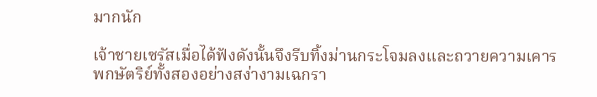มากนัก

เจ้าชายเซรัสเมื่อได้ฟังดังนั้นจึงรีบทิ้งม่านกระโจมลงและถวายความเคารพกษัตริย์ทั้งสองอย่างสง่างามเฉกรา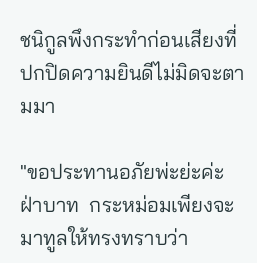ชนิกูลพึงกระทำก่อนเสียงที่ปกปิดความยินดีไม่มิดจะตามมา

"ขอประทานอภัยพ่ะย่ะค่ะฝ่าบาท  กระหม่อมเพียงจะมาทูลให้ทรงทราบว่า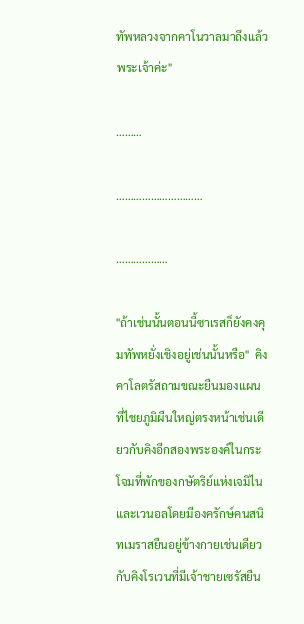ทัพหลวงจากคาโนวาลมาถึงแล้วพระเจ้าค่ะ"

………

…………………………

………………

"ถ้าเช่นนั้นตอนนี้ซาเรสก็ยังคงคุมทัพหยั่งเชิงอยู่เช่นนั้นหรือ"  คิงคาโลตรัสถามขณะยืนมองแผนที่ไชยภูมิผืนใหญ่ตรงหน้าเช่นเดียวกับคิงอีกสองพระองค์ในกระโจมที่พักของกษัตริย์แห่งเจมิไนและเวนอลโดยมีองครักษ์คนสนิทเมราสยืนอยู่ข้างกายเช่นเดียวกับคิงโรเวนที่มีเจ้าชายเซรัสยืน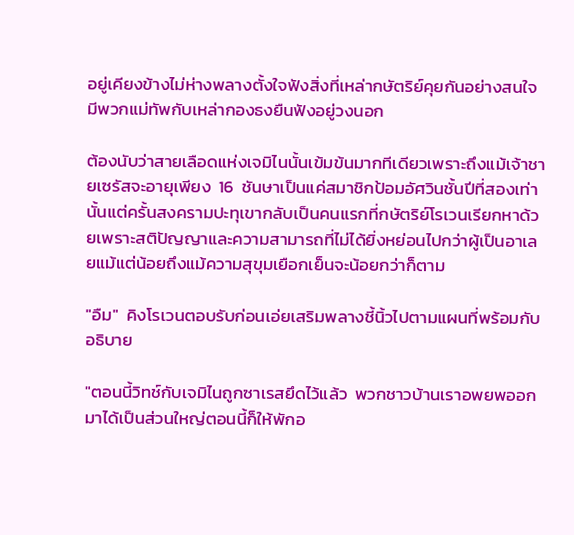อยู่เคียงข้างไม่ห่างพลางตั้งใจฟังสิ่งที่เหล่ากษัตริย์คุยกันอย่างสนใจมีพวกแม่ทัพกับเหล่ากองธงยืนฟังอยู่วงนอก

ต้องนับว่าสายเลือดแห่งเจมิไนนั้นเข้มข้นมากทีเดียวเพราะถึงแม้เจ้าชายเซรัสจะอายุเพียง  16  ชันษาเป็นแค่สมาชิกป้อมอัศวินชั้นปีที่สองเท่านั้นแต่ครั้นสงครามปะทุเขากลับเป็นคนแรกที่กษัตริย์โรเวนเรียกหาด้วยเพราะสติปัญญาและความสามารถที่ไม่ได้ยิ่งหย่อนไปกว่าผู้เป็นอาเลยแม้แต่น้อยถึงแม้ความสุขุมเยือกเย็นจะน้อยกว่าก็ตาม

"อืม"  คิงโรเวนตอบรับก่อนเอ่ยเสริมพลางชี้นิ้วไปตามแผนที่พร้อมกับอธิบาย

"ตอนนี้วิทช์กับเจมิไนถูกซาเรสยึดไว้แล้ว  พวกชาวบ้านเราอพยพออกมาได้เป็นส่วนใหญ่ตอนนี้ก็ให้พักอ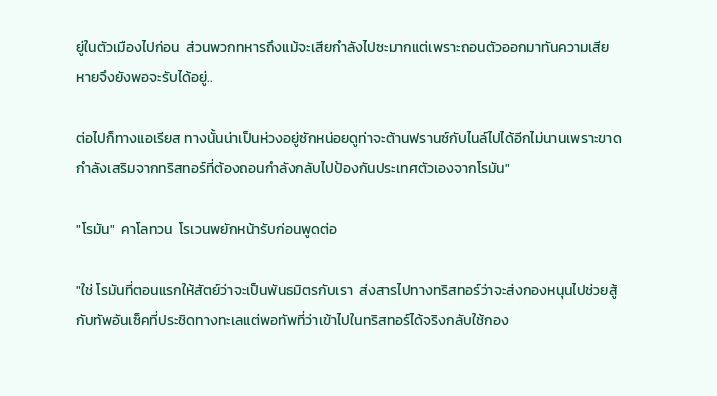ยู่ในตัวเมืองไปก่อน  ส่วนพวกทหารถึงแม้จะเสียกำลังไปซะมากแต่เพราะถอนตัวออกมาทันความเสียหายจึงยังพอจะรับได้อยู่..

ต่อไปก็ทางแอเรียส ทางนั้นน่าเป็นห่วงอยู่ซักหน่อยดูท่าจะต้านฟรานซ์กับไนล์ไปได้อีกไม่นานเพราะขาดกำลังเสริมจากทริสทอร์ที่ต้องถอนกำลังกลับไปป้องกันประเทศตัวเองจากโรมัน"

"โรมัน"  คาโลทวน  โรเวนพยักหน้ารับก่อนพูดต่อ

"ใช่ โรมันที่ตอนแรกให้สัตย์ว่าจะเป็นพันธมิตรกับเรา  ส่งสารไปทางทริสทอร์ว่าจะส่งกองหนุนไปช่วยสู้กับทัพอันเซ็คที่ประชิดทางทะเลแต่พอทัพที่ว่าเข้าไปในทริสทอร์ได้จริงกลับใช้กอง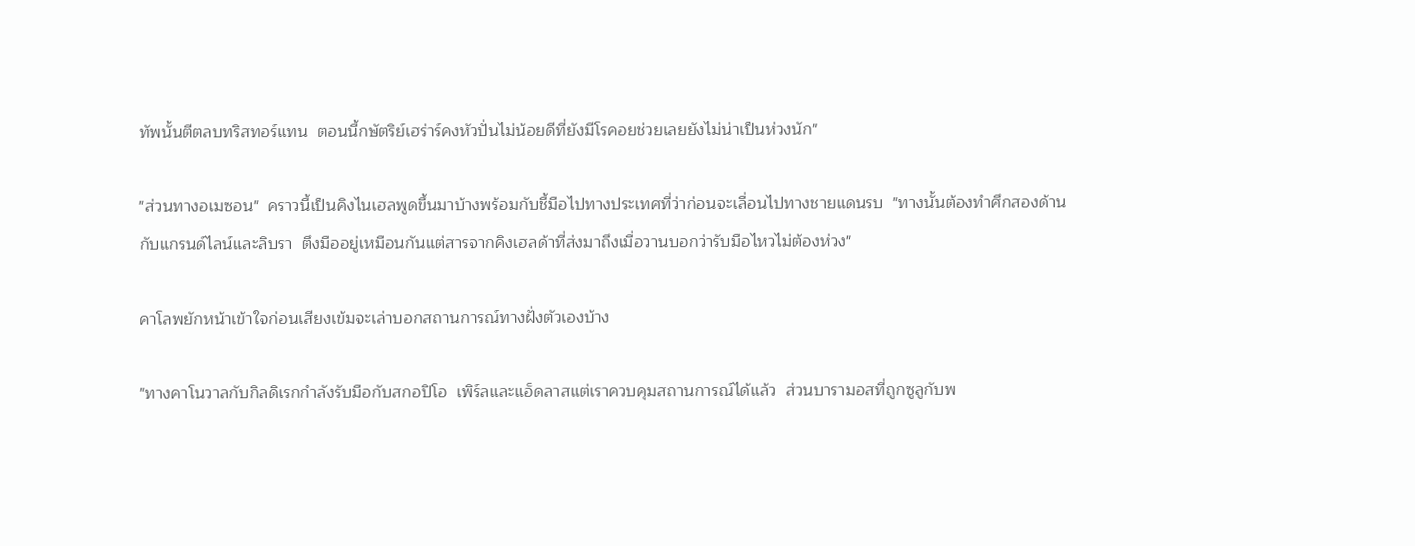ทัพนั้นตีตลบทริสทอร์แทน  ตอนนี้กษัตริย์เฮร่าร์คงหัวปั่นไม่น้อยดีที่ยังมีโรคอยช่วยเลยยังไม่น่าเป็นห่วงนัก"

"ส่วนทางอเมซอน"  คราวนี้เป็นคิงไนเฮลพูดขึ้นมาบ้างพร้อมกับชี้มือไปทางประเทศที่ว่าก่อนจะเลื่อนไปทางชายแดนรบ  "ทางนั้นต้องทำศึกสองด้านกับแกรนด์ไลน์และลิบรา  ตึงมืออยู่เหมือนกันแต่สารจากคิงเฮลด้าที่ส่งมาถึงเมื่อวานบอกว่ารับมือไหวไม่ต้องห่วง"

คาโลพยักหน้าเข้าใจก่อนเสียงเข้มจะเล่าบอกสถานการณ์ทางฝั่งตัวเองบ้าง

"ทางคาโนวาลกับกิลดิเรกกำลังรับมือกับสกอปิโอ  เพิร์ลและแอ็ดลาสแต่เราควบคุมสถานการณ์ได้แล้ว  ส่วนบารามอสที่ถูกซูลูกับพ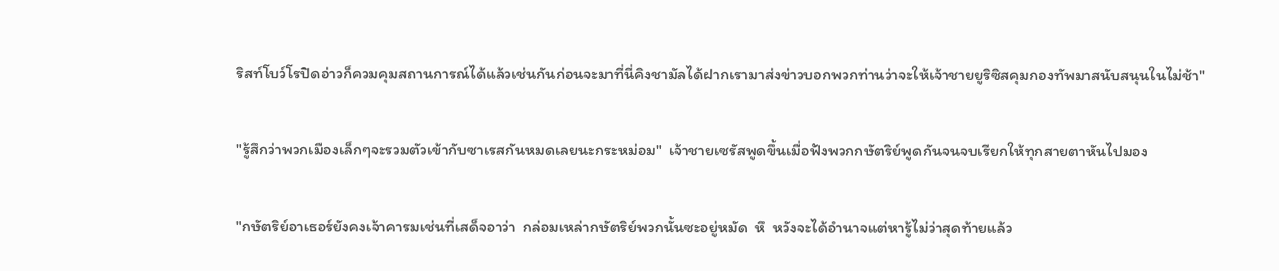ริสท์โบว์โรปิดอ่าวก็ควมคุมสถานการณ์ได้แล้วเช่นกันก่อนจะมาที่นี่คิงชามัลได้ฝากเรามาส่งข่าวบอกพวกท่านว่าจะให้เจ้าชายยูริซิสคุมกองทัพมาสนับสนุนในไม่ช้า"

"รู้สึกว่าพวกเมืองเล็กๆจะรวมตัวเข้ากับซาเรสกันหมดเลยนะกระหม่อม"  เจ้าชายเซรัสพูดขึ้นเมื่อฟังพวกกษัตริย์พูดกันจนจบเรียกให้ทุกสายตาหันไปมอง

"กษัตริย์อาเธอร์ยังคงเจ้าคารมเช่นที่เสด็จอาว่า  กล่อมเหล่ากษัตริย์พวกนั้นซะอยู่หมัด  หึ  หวังจะได้อำนาจแต่หารู้ไม่ว่าสุดท้ายแล้ว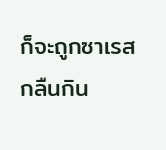ก็จะถูกซาเรสกลืนกิน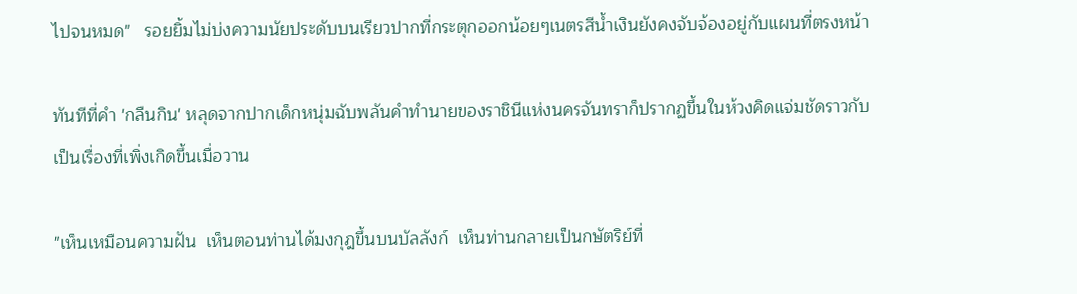ไปจนหมด"   รอยยิ้มไม่บ่งความนัยประดับบนเรียวปากที่กระตุกออกน้อยๆเนตรสีน้ำเงินยังคงจับจ้องอยู่กับแผนที่ตรงหน้า

ทันทีที่คำ 'กลืนกิน' หลุดจากปากเด็กหนุ่มฉับพลันคำทำนายของราชินีแห่งนครจันทราก็ปรากฏขึ้นในห้วงคิดแจ่มชัดราวกับเป็นเรื่องที่เพิ่งเกิดขึ้นเมื่อวาน

"เห็นเหมือนความฝัน  เห็นตอนท่านได้มงกุฎขึ้นบนบัลลังก์  เห็นท่านกลายเป็นกษัตริย์ที่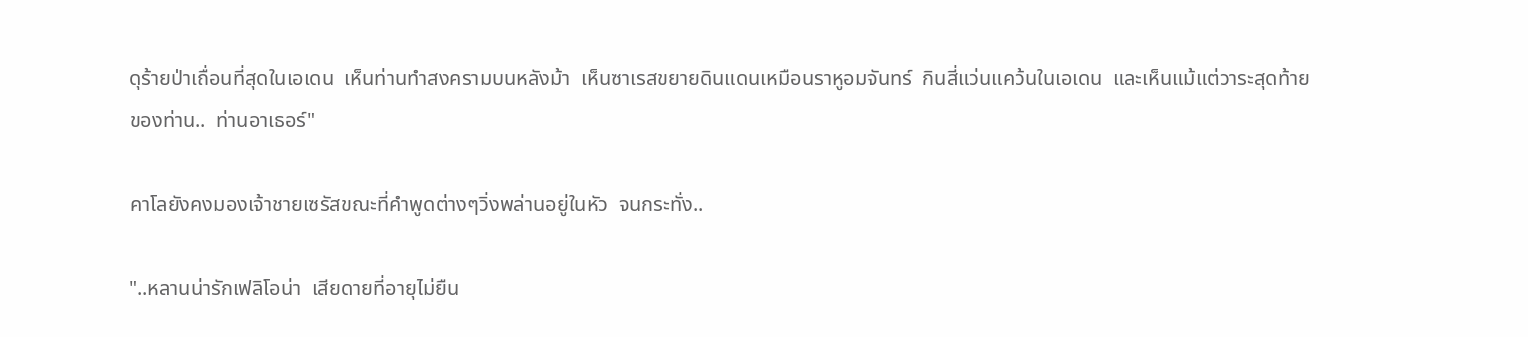ดุร้ายป่าเถื่อนที่สุดในเอเดน  เห็นท่านทำสงครามบนหลังม้า  เห็นซาเรสขยายดินแดนเหมือนราหูอมจันทร์  กินสี่แว่นแคว้นในเอเดน  และเห็นแม้แต่วาระสุดท้ายของท่าน..  ท่านอาเธอร์"

คาโลยังคงมองเจ้าชายเซรัสขณะที่คำพูดต่างๆวิ่งพล่านอยู่ในหัว  จนกระทั่ง..

"..หลานน่ารักเฟลิโอน่า  เสียดายที่อายุไม่ยืน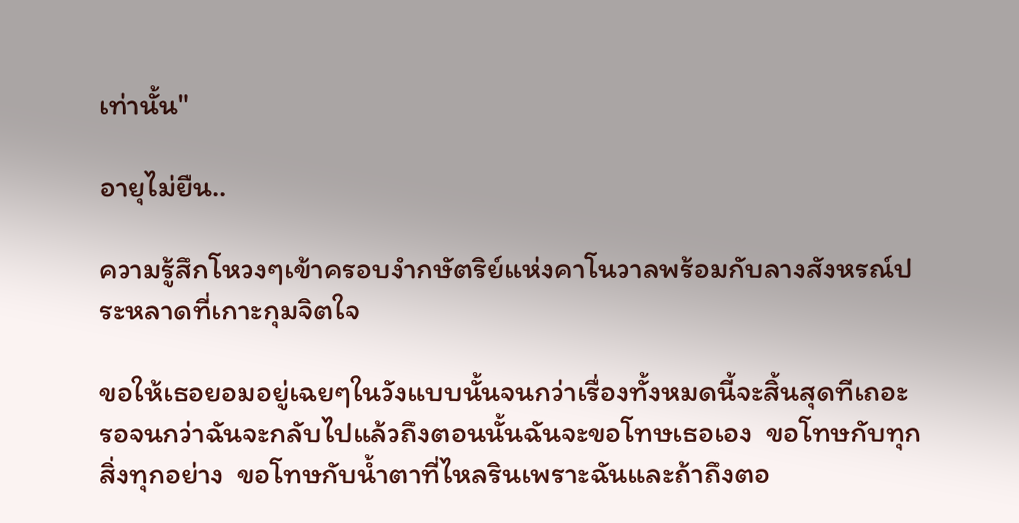เท่านั้น"

อายุไม่ยืน..

ความรู้สึกโหวงๆเข้าครอบงำกษัตริย์แห่งคาโนวาลพร้อมกับลางสังหรณ์ประหลาดที่เกาะกุมจิตใจ

ขอให้เธอยอมอยู่เฉยๆในวังแบบนั้นจนกว่าเรื่องทั้งหมดนี้จะสิ้นสุดทีเถอะ  รอจนกว่าฉันจะกลับไปแล้วถึงตอนนั้นฉันจะขอโทษเธอเอง  ขอโทษกับทุกสิ่งทุกอย่าง  ขอโทษกับน้ำตาที่ไหลรินเพราะฉันและถ้าถึงตอ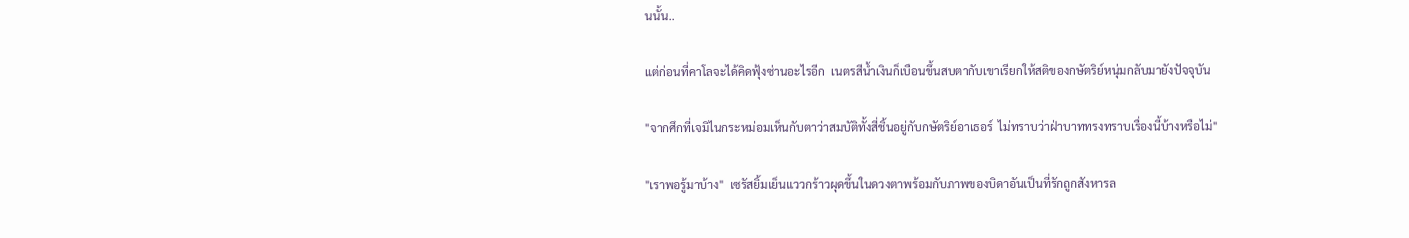นนั้น..

แต่ก่อนที่คาโลจะได้คิดฟุ้งซ่านอะไรอีก  เนตรสีน้ำเงินก็เบือนขึ้นสบตากับเขาเรียกให้สติของกษัตริย์หนุ่มกลับมายังปัจจุบัน

"จากศึกที่เจมิไนกระหม่อมเห็นกับตาว่าสมบัติทั้งสี่ชิ้นอยู่กับกษัตริย์อาเธอร์  ไม่ทราบว่าฝ่าบาททรงทราบเรื่องนี้บ้างหรือไม่"

"เราพอรู้มาบ้าง"  เซรัสยิ้มเย็นแววกร้าวผุดขึ้นในดวงตาพร้อมกับภาพของบิดาอันเป็นที่รักถูกสังหารล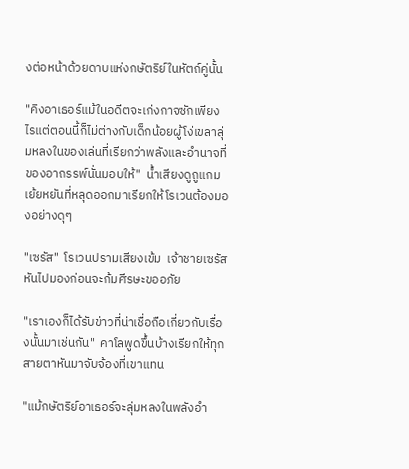งต่อหน้าด้วยดาบแห่งกษัตริย์ในหัตถ์คู่นั้น

"คิงอาเธอร์แม้ในอดีตจะเก่งกาจซักเพียงไรแต่ตอนนี้ก็ไม่ต่างกับเด็กน้อยผู้โง่เขลาลุ่มหลงในของเล่นที่เรียกว่าพลังและอำนาจที่ของอาถรรพ์นั่นมอบให้"  น้ำเสียงดูถูแกมเย้ยหยันที่หลุดออกมาเรียกให้โรเวนต้องมองอย่างดุๆ

"เซรัส"  โรเวนปรามเสียงเข้ม  เจ้าชายเซรัสหันไปมองก่อนจะก้มศีรษะขออภัย

"เราเองก็ได้รับข่าวที่น่าเชื่อถือเกี่ยวกับเรื่องนั้นมาเช่นกัน"  คาโลพูดขึ้นบ้างเรียกให้ทุกสายตาหันมาจับจ้องที่เขาแทน

"แม้กษัตริย์อาเธอร์จะลุ่มหลงในพลังอำ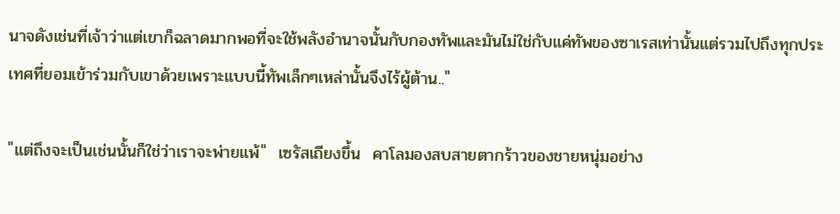นาจดังเช่นที่เจ้าว่าแต่เขาก็ฉลาดมากพอที่จะใช้พลังอำนาจนั้นกับกองทัพและมันไม่ใช่กับแค่ทัพของซาเรสเท่านั้นแต่รวมไปถึงทุกประเทศที่ยอมเข้าร่วมกับเขาด้วยเพราะแบบนี้ทัพเล็กๆเหล่านั้นจึงไร้ผู้ต้าน.."

"แต่ถึงจะเป็นเช่นนั้นก็ใช่ว่าเราจะพ่ายแพ้"  เซรัสเถียงขึ้น  คาโลมองสบสายตากร้าวของชายหนุ่มอย่าง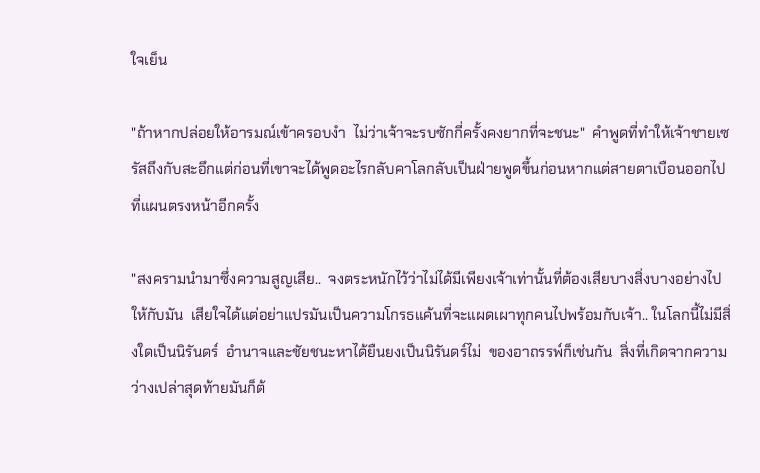ใจเย็น

"ถ้าหากปล่อยให้อารมณ์เข้าครอบงำ  ไม่ว่าเจ้าจะรบซักกี่ครั้งคงยากที่จะชนะ"  คำพูดที่ทำให้เจ้าชายเซรัสถึงกับสะอึกแต่ก่อนที่เขาจะได้พูดอะไรกลับคาโลกลับเป็นฝ่ายพูดขึ้นก่อนหากแต่สายตาเบือนออกไปที่แผนตรงหน้าอีกครั้ง

"สงครามนำมาซึ่งความสูญเสีย..  จงตระหนักไว้ว่าไม่ได้มีเพียงเจ้าเท่านั้นที่ต้องเสียบางสิ่งบางอย่างไปให้กับมัน  เสียใจได้แต่อย่าแปรมันเป็นความโกรธแค้นที่จะแผดเผาทุกคนไปพร้อมกับเจ้า.. ในโลกนี้ไม่มีสิ่งใดเป็นนิรันดร์  อำนาจและชัยชนะหาได้ยืนยงเป็นนิรันดร์ไม่  ของอาถรรพ์ก็เช่นกัน  สิ่งที่เกิดจากความว่างเปล่าสุดท้ายมันก็ต้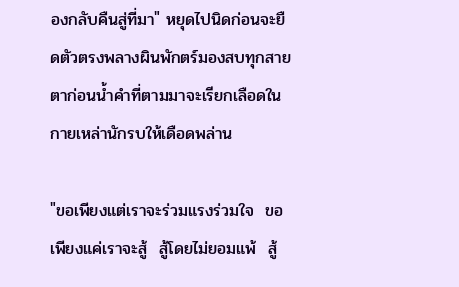องกลับคืนสู่ที่มา" หยุดไปนิดก่อนจะยืดตัวตรงพลางผินพักตร์มองสบทุกสายตาก่อนน้ำคำที่ตามมาจะเรียกเลือดในกายเหล่านักรบให้เดือดพล่าน

"ขอเพียงแต่เราจะร่วมแรงร่วมใจ  ขอเพียงแค่เราจะสู้  สู้โดยไม่ยอมแพ้  สู้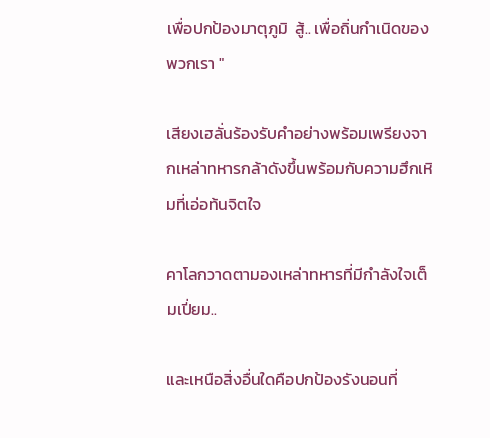เพื่อปกป้องมาตุภูมิ  สู้.. เพื่อถิ่นกำเนิดของพวกเรา "

เสียงเฮลั่นร้องรับคำอย่างพร้อมเพรียงจากเหล่าทหารกล้าดังขึ้นพร้อมกับความฮึกเหิมที่เอ่อท้นจิตใจ

คาโลกวาดตามองเหล่าทหารที่มีกำลังใจเต็มเปี่ยม..

และเหนือสิ่งอื่นใดคือปกป้องรังนอนที่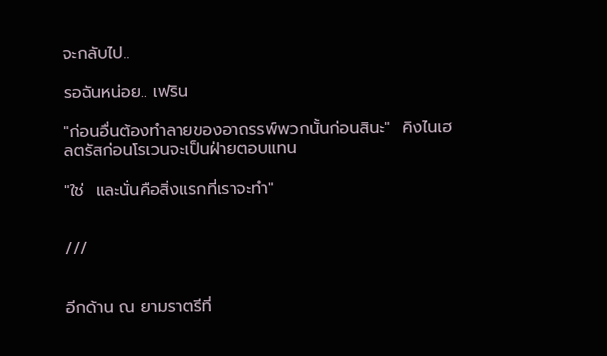จะกลับไป..

รอฉันหน่อย.. เฟริน

"ก่อนอื่นต้องทำลายของอาถรรพ์พวกนั้นก่อนสินะ"  คิงไนเฮลตรัสก่อนโรเวนจะเป็นฝ่ายตอบแทน

"ใช่  และนั่นคือสิ่งแรกที่เราจะทำ"


///


อีกด้าน ณ ยามราตรีที่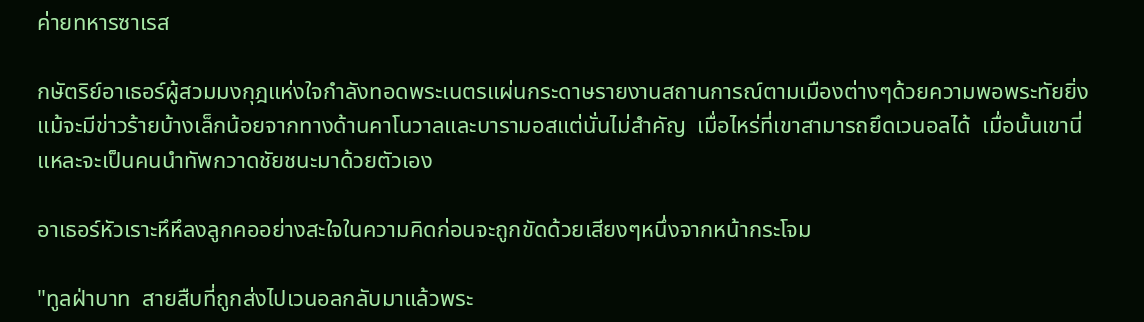ค่ายทหารซาเรส

กษัตริย์อาเธอร์ผู้สวมมงกุฎแห่งใจกำลังทอดพระเนตรแผ่นกระดาษรายงานสถานการณ์ตามเมืองต่างๆด้วยความพอพระทัยยิ่งแม้จะมีข่าวร้ายบ้างเล็กน้อยจากทางด้านคาโนวาลและบารามอสแต่นั่นไม่สำคัญ  เมื่อไหร่ที่เขาสามารถยึดเวนอลได้  เมื่อนั้นเขานี่แหละจะเป็นคนนำทัพกวาดชัยชนะมาด้วยตัวเอง

อาเธอร์หัวเราะหึหึลงลูกคออย่างสะใจในความคิดก่อนจะถูกขัดด้วยเสียงๆหนึ่งจากหน้ากระโจม

"ทูลฝ่าบาท  สายสืบที่ถูกส่งไปเวนอลกลับมาแล้วพระ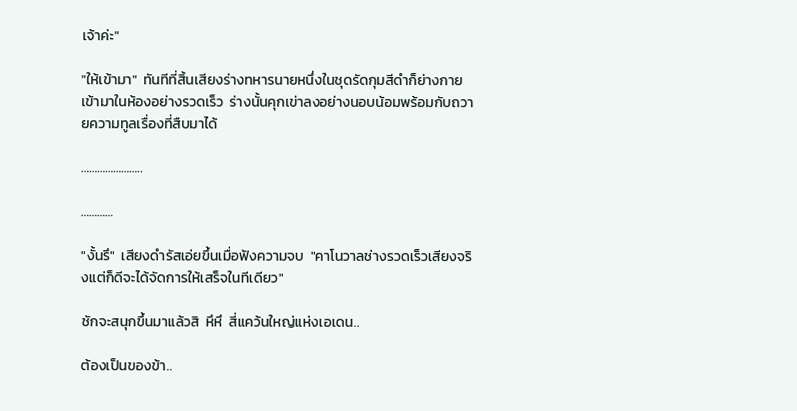เจ้าค่ะ"

"ให้เข้ามา"  ทันทีที่สิ้นเสียงร่างทหารนายหนึ่งในชุดรัดกุมสีดำก็ย่างกายเข้ามาในห้องอย่างรวดเร็ว  ร่างนั้นคุกเข่าลงอย่างนอบน้อมพร้อมกับถวายความทูลเรื่องที่สืบมาได้

…………………..

…………

"งั้นรึ"  เสียงดำรัสเอ่ยขึ้นเมื่อฟังความจบ  "คาโนวาลช่างรวดเร็วเสียงจริงแต่ก็ดีจะได้จัดการให้เสร็จในทีเดียว"

ชักจะสนุกขึ้นมาแล้วสิ  หึหึ  สี่แคว้นใหญ่แห่งเอเดน..

ต้องเป็นของข้า..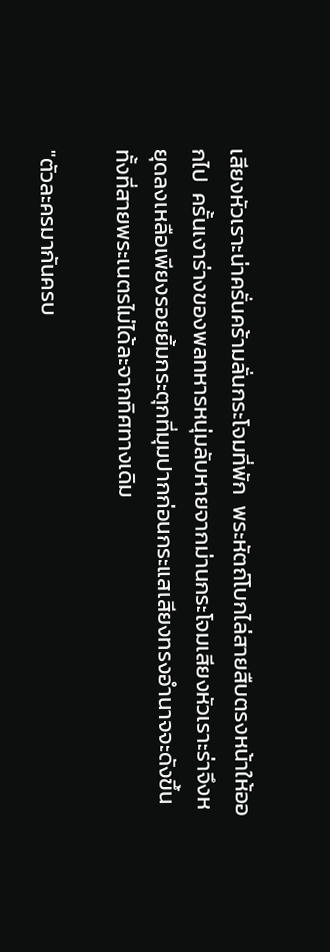เสียงหัวเราะน่าครั่นคร้ามลั่นกระโจมที่พัก  พระหัตถ์โบกไล่สายสืบตรงหน้าให้ออกไป  ครั้นเงาร่างของพลทหารหนุ่มลับหายจากม่านกระโจมเสียงหัวเราะร่าจึงหยุดลงเหลือเพียงรอยยิ้มกระตุกที่มุมปากก่อนกระแสเสียงทรงอำนาจจะดังขึ้นทั้งที่สายพระเนตรไม่ได้ละจากทิศทางเดิม

"ตัวละครมากันครบ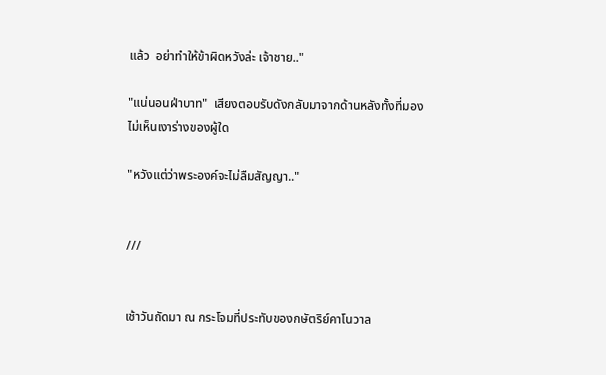แล้ว  อย่าทำให้ข้าผิดหวังล่ะ เจ้าชาย.."

"แน่นอนฝ่าบาท"  เสียงตอบรับดังกลับมาจากด้านหลังทั้งที่มองไม่เห็นเงาร่างของผู้ใด

"หวังแต่ว่าพระองค์จะไม่ลืมสัญญา.."


///


เช้าวันถัดมา ณ กระโจมที่ประทับของกษัตริย์คาโนวาล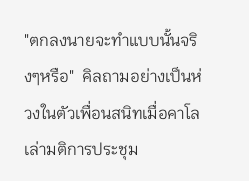"ตกลงนายจะทำแบบนั้นจริงๆหรือ"  คิลถามอย่างเป็นห่วงในตัวเพื่อนสนิทเมื่อคาโลเล่ามติการประชุม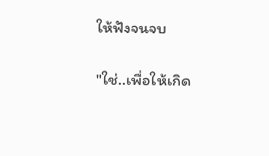ให้ฟังจนจบ

"ใช่..เพื่อให้เกิด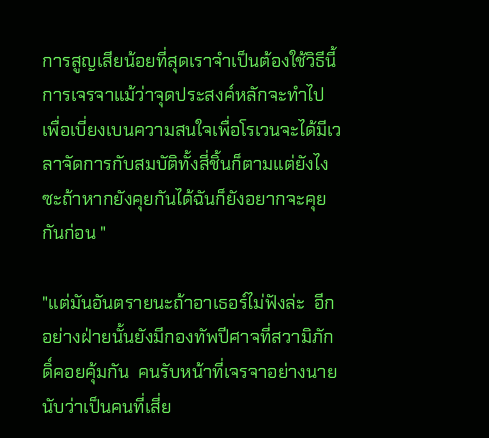การสูญเสียน้อยที่สุดเราจำเป็นต้องใช้วิธีนี้  การเจรจาแม้ว่าจุดประสงค์หลักจะทำไปเพื่อเบี่ยงเบนความสนใจเพื่อโรเวนจะได้มีเวลาจัดการกับสมบัติทั้งสี่ชิ้นก็ตามแต่ยังไงซะถ้าหากยังคุยกันได้ฉันก็ยังอยากจะคุยกันก่อน "

"แต่มันอันตรายนะถ้าอาเธอร์ไม่ฟังล่ะ  อีกอย่างฝ่ายนั้นยังมีกองทัพปีศาจที่สวามิภักดิ์คอยคุ้มกัน  คนรับหน้าที่เจรจาอย่างนายนับว่าเป็นคนที่เสี่ย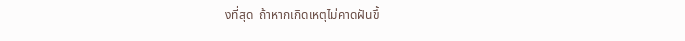งที่สุด  ถ้าหากเกิดเหตุไม่คาดฝันขึ้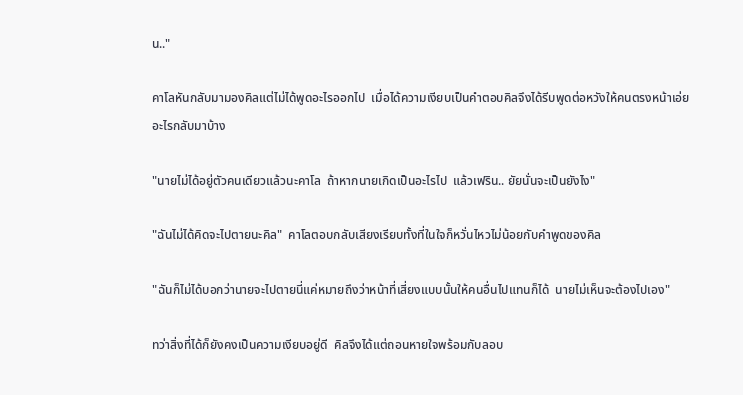น.."

คาโลหันกลับมามองคิลแต่ไม่ได้พูดอะไรออกไป  เมื่อได้ความเงียบเป็นคำตอบคิลจึงได้รีบพูดต่อหวังให้คนตรงหน้าเอ่ยอะไรกลับมาบ้าง

"นายไม่ได้อยู่ตัวคนเดียวแล้วนะคาโล  ถ้าหากนายเกิดเป็นอะไรไป  แล้วเฟริน.. ยัยนั่นจะเป็นยังไง"

"ฉันไม่ได้คิดจะไปตายนะคิล"  คาโลตอบกลับเสียงเรียบทั้งที่ในใจก็หวั่นไหวไม่น้อยกับคำพูดของคิล

"ฉันก็ไม่ได้บอกว่านายจะไปตายนี่แค่หมายถึงว่าหน้าที่เสี่ยงแบบนั้นให้คนอื่นไปแทนก็ได้  นายไม่เห็นจะต้องไปเอง"

ทว่าสิ่งที่ได้ก็ยังคงเป็นความเงียบอยู่ดี  คิลจึงได้แต่ถอนหายใจพร้อมกับลอบ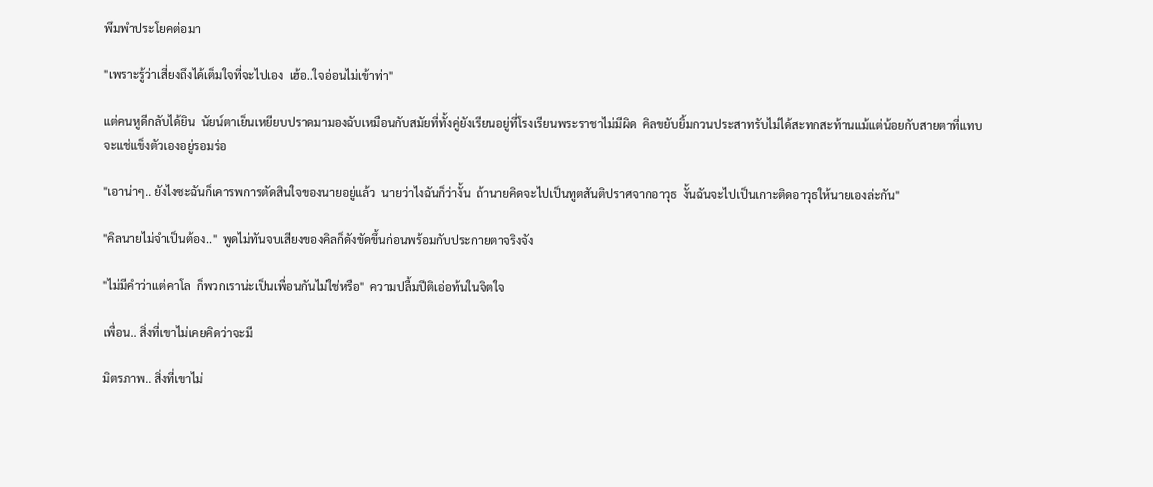พึมพำประโยคต่อมา

"เพราะรู้ว่าเสี่ยงถึงได้เต็มใจที่จะไปเอง  เฮ้อ..ใจอ่อนไม่เข้าท่า"

แต่คนหูดีกลับได้ยิน  นัยน์ตาเย็นเหยียบปราดมามองฉับเหมือนกับสมัยที่ทั้งคู่ยังเรียนอยู่ที่โรงเรียนพระราชาไม่มีผิด  คิลขยับยิ้มกวนประสาทรับไม่ได้สะทกสะท้านแม้แต่น้อยกับสายตาที่แทบจะแช่แข็งตัวเองอยู่รอมร่อ

"เอาน่าๆ.. ยังไงซะฉันก็เคารพการตัดสินใจของนายอยู่แล้ว  นายว่าไงฉันก็ว่างั้น  ถ้านายคิดจะไปเป็นทูตสันติปราศจากอาวุธ  งั้นฉันจะไปเป็นเกาะติดอาวุธให้นายเองล่ะกัน"

"คิลนายไม่จำเป็นต้อง.."  พูดไม่ทันจบเสียงของคิลก็ดังขัดขึ้นก่อนพร้อมกับประกายตาจริงจัง

"ไม่มีคำว่าแต่คาโล  ก็พวกเราน่ะเป็นเพื่อนกันไม่ใช่หรือ"  ความปลื้มปีติเอ่อท้นในจิตใจ

เพื่อน.. สิ่งที่เขาไม่เคยคิดว่าจะมี

มิตรภาพ.. สิ่งที่เขาไม่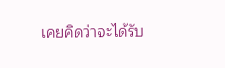เคยคิดว่าจะได้รับ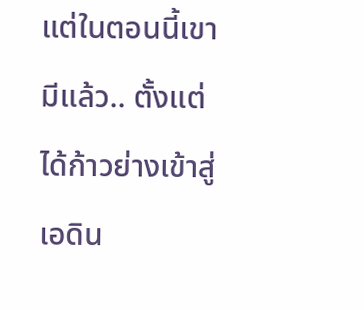แต่ในตอนนี้เขามีแล้ว.. ตั้งแต่ได้ก้าวย่างเข้าสู่เอดิน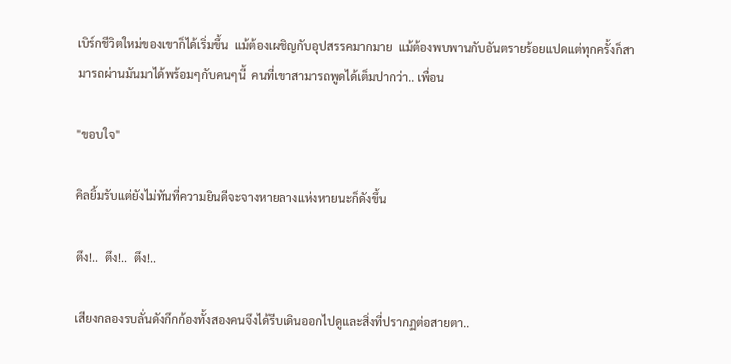เบิร์กชีวิตใหม่ของเขาก็ได้เริ่มขึ้น  แม้ต้องเผชิญกับอุปสรรคมากมาย  แม้ต้องพบพานกับอันตรายร้อยแปดแต่ทุกครั้งก็สามารถผ่านมันมาได้พร้อมๆกับคนๆนี้  คนที่เขาสามารถพูดได้เต็มปากว่า.. เพื่อน

"ขอบใจ"

คิลยิ้มรับแต่ยังไม่ทันที่ความยินดีจะจางหายลางแห่งหายนะก็ดังขึ้น

ตึง!..  ตึง!..  ตึง!..

เสียงกลองรบลั่นดังกึกก้องทั้งสองคนจึงได้รีบเดินออกไปดูและสิ่งที่ปรากฏต่อสายตา..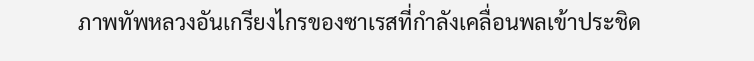ภาพทัพหลวงอันเกรียงไกรของซาเรสที่กำลังเคลื่อนพลเข้าประชิด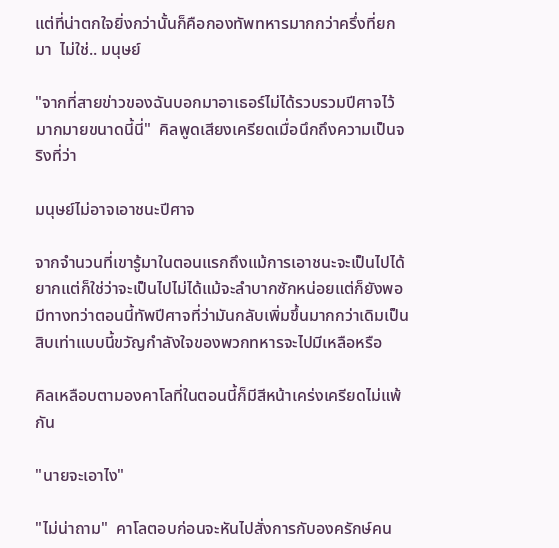แต่ที่น่าตกใจยิ่งกว่านั้นก็คือกองทัพทหารมากกว่าครึ่งที่ยกมา  ไม่ใช่.. มนุษย์

"จากที่สายข่าวของฉันบอกมาอาเธอร์ไม่ได้รวบรวมปีศาจไว้มากมายขนาดนี้นี่"  คิลพูดเสียงเครียดเมื่อนึกถึงความเป็นจริงที่ว่า

มนุษย์ไม่อาจเอาชนะปีศาจ

จากจำนวนที่เขารู้มาในตอนแรกถึงแม้การเอาชนะจะเป็นไปได้ยากแต่ก็ใช่ว่าจะเป็นไปไม่ได้แม้จะลำบากซักหน่อยแต่ก็ยังพอมีทางทว่าตอนนี้ทัพปีศาจที่ว่ามันกลับเพิ่มขึ้นมากกว่าเดิมเป็นสิบเท่าแบบนี้ขวัญกำลังใจของพวกทหารจะไปมีเหลือหรือ

คิลเหลือบตามองคาโลที่ในตอนนี้ก็มีสีหน้าเคร่งเครียดไม่แพ้กัน

"นายจะเอาไง"

"ไม่น่าถาม"  คาโลตอบก่อนจะหันไปสั่งการกับองครักษ์คน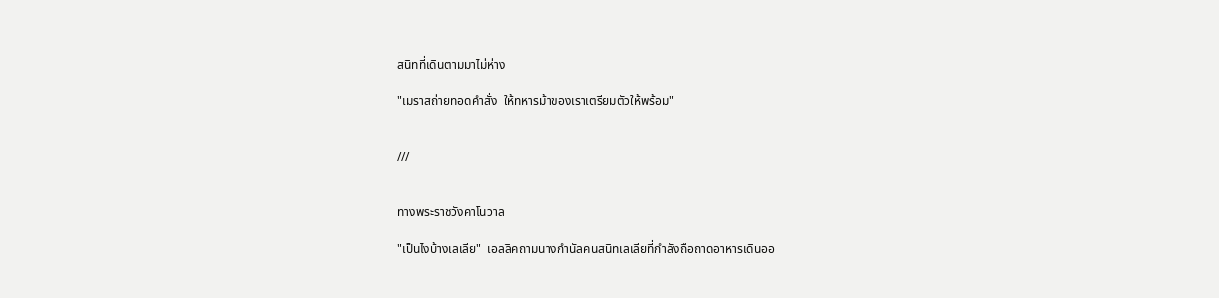สนิทที่เดินตามมาไม่ห่าง

"เมราสถ่ายทอดคำสั่ง  ให้ทหารม้าของเราเตรียมตัวให้พร้อม"


///


ทางพระราชวังคาโนวาล

"เป็นไงบ้างเลเลีย"  เอลลิคถามนางกำนัลคนสนิทเลเลียที่กำลังถือถาดอาหารเดินออ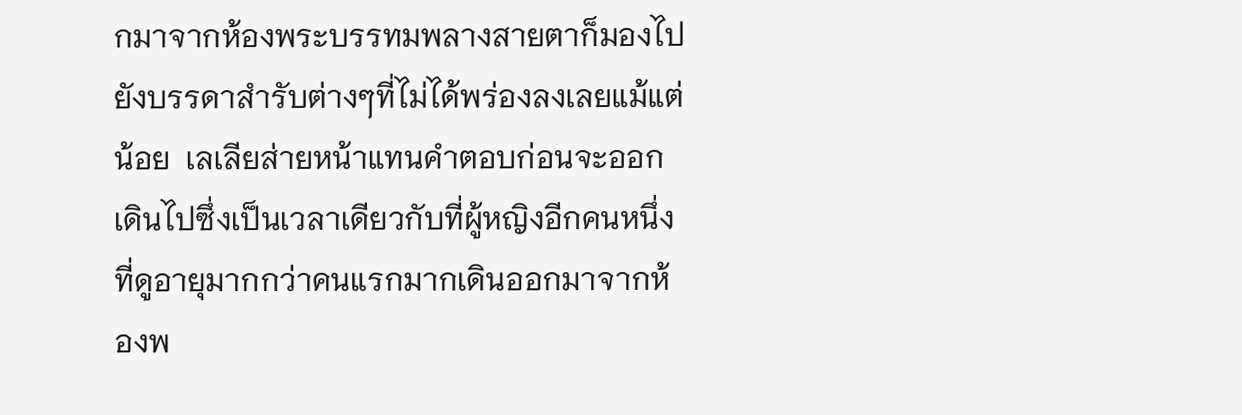กมาจากห้องพระบรรทมพลางสายตาก็มองไปยังบรรดาสำรับต่างๆที่ไม่ได้พร่องลงเลยแม้แต่น้อย  เลเลียส่ายหน้าแทนคำตอบก่อนจะออกเดินไปซึ่งเป็นเวลาเดียวกับที่ผู้หญิงอีกคนหนึ่งที่ดูอายุมากกว่าคนแรกมากเดินออกมาจากห้องพ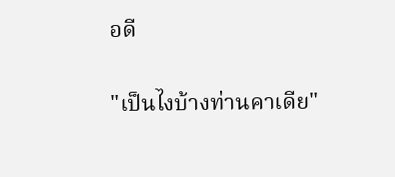อดี

"เป็นไงบ้างท่านคาเดีย"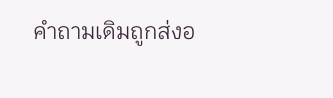คำถามเดิมถูกส่งอ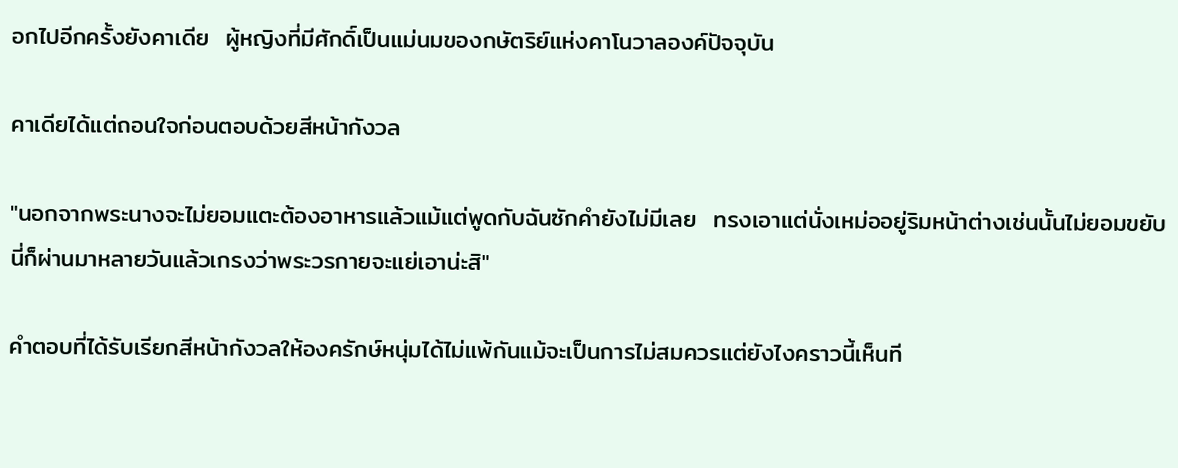อกไปอีกครั้งยังคาเดีย  ผู้หญิงที่มีศักดิ์เป็นแม่นมของกษัตริย์แห่งคาโนวาลองค์ปัจจุบัน

คาเดียได้แต่ถอนใจก่อนตอบด้วยสีหน้ากังวล

"นอกจากพระนางจะไม่ยอมแตะต้องอาหารแล้วแม้แต่พูดกับฉันซักคำยังไม่มีเลย  ทรงเอาแต่นั่งเหม่ออยู่ริมหน้าต่างเช่นนั้นไม่ยอมขยับ  นี่ก็ผ่านมาหลายวันแล้วเกรงว่าพระวรกายจะแย่เอาน่ะสิ"

คำตอบที่ได้รับเรียกสีหน้ากังวลให้องครักษ์หนุ่มได้ไม่แพ้กันแม้จะเป็นการไม่สมควรแต่ยังไงคราวนี้เห็นที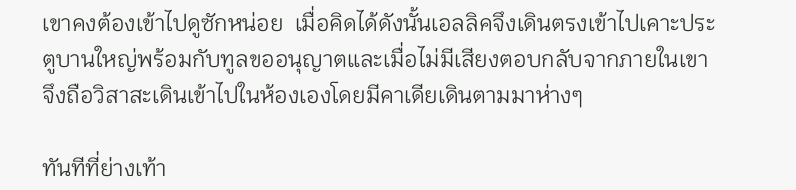เขาคงต้องเข้าไปดูซักหน่อย  เมื่อคิดได้ดังนั้นเอลลิคจึงเดินตรงเข้าไปเคาะประตูบานใหญ่พร้อมกับทูลขออนุญาตและเมื่อไม่มีเสียงตอบกลับจากภายในเขาจึงถือวิสาสะเดินเข้าไปในห้องเองโดยมีคาเดียเดินตามมาห่างๆ

ทันทีที่ย่างเท้า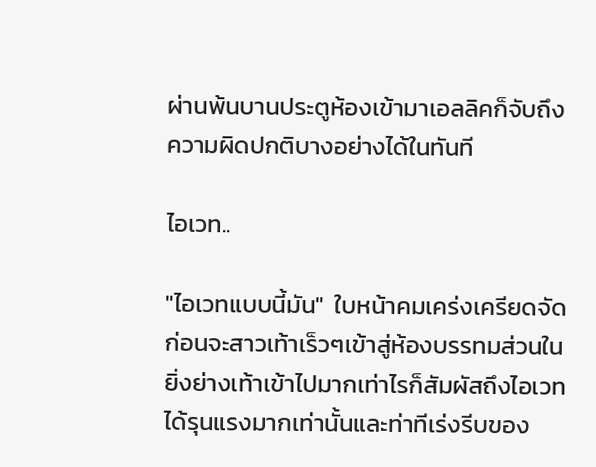ผ่านพ้นบานประตูห้องเข้ามาเอลลิคก็จับถึงความผิดปกติบางอย่างได้ในทันที

ไอเวท..

"ไอเวทแบบนี้มัน"  ใบหน้าคมเคร่งเครียดจัดก่อนจะสาวเท้าเร็วๆเข้าสู่ห้องบรรทมส่วนใน  ยิ่งย่างเท้าเข้าไปมากเท่าไรก็สัมผัสถึงไอเวทได้รุนแรงมากเท่านั้นและท่าทีเร่งรีบของ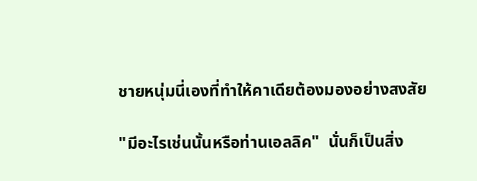ชายหนุ่มนี่เองที่ทำให้คาเดียต้องมองอย่างสงสัย

"มีอะไรเช่นนั้นหรือท่านเอลลิค"  นั่นก็เป็นสิ่ง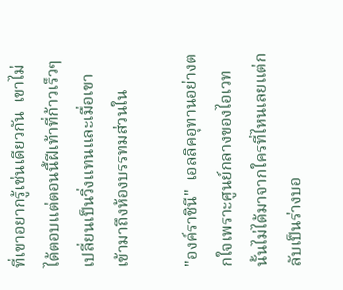ที่เขาอยากรู้เช่นเดียวกัน  เขาไม่ได้ตอบแต่ตอนนี้ฝีเท้าที่ก้าวเร็วๆเปลี่ยนเป็นวิ่งแทนและเมื่อเขาเข้ามาถึงห้องบรรทมส่วนใน

"องค์ราชินี"  เอลลิคอุทานอย่างตกใจเพราะศูนย์กลางของไอเวทนั้นไม่ได้มาจากใครที่ไหนเลยแต่กลับเป็นร่างบอ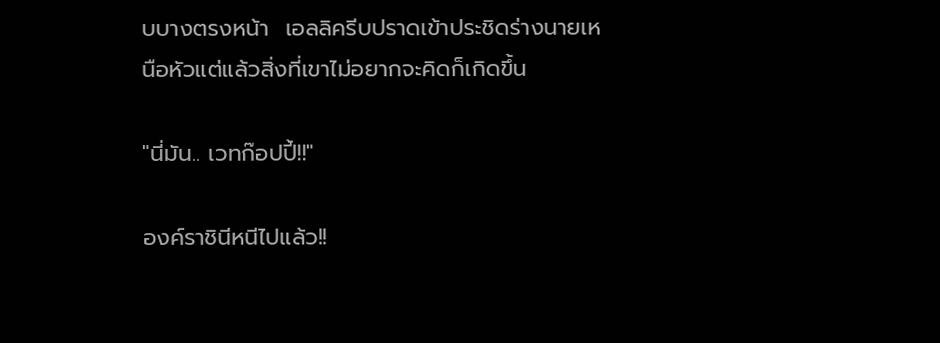บบางตรงหน้า  เอลลิครีบปราดเข้าประชิดร่างนายเหนือหัวแต่แล้วสิ่งที่เขาไม่อยากจะคิดก็เกิดขึ้น

"นี่มัน.. เวทก๊อปปี้!!"

องค์ราชินีหนีไปแล้ว!!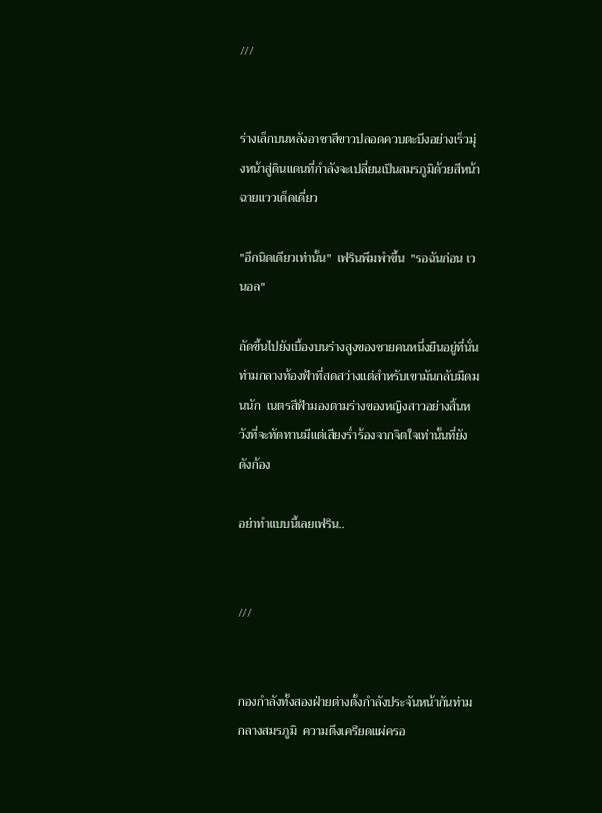///


ร่างเล็กบนหลังอาชาสีขาวปลอดควบตะบึงอย่างเร็วมุ่งหน้าสู่ดินแดนที่กำลังจะเปลี่ยนเป็นสมรภูมิด้วยสีหน้าฉายแววเด็ดเดี่ยว

"อีกนิดเดียวเท่านั้น"  เฟรินพึมพำขึ้น  "รอฉันก่อน เวนอล"

ถัดขึ้นไปยังเบื้องบนร่างสูงของชายคนหนึ่งยืนอยู่ที่นั่นท่ามกลางท้องฟ้าที่สดสว่างแต่สำหรับเขามันกลับมืดมนนัก  เนตรสีฟ้ามองตามร่างของหญิงสาวอย่างสิ้นหวังที่จะทัดทานมีแต่เสียงร่ำร้องจากจิตใจเท่านั้นที่ยังดังก้อง

อย่าทำแบบนี้เลยเฟริน..


///


กองกำลังทั้งสองฝ่ายต่างตั้งกำลังประจันหน้ากันท่ามกลางสมรภูมิ  ความตึงเครียดแผ่ครอ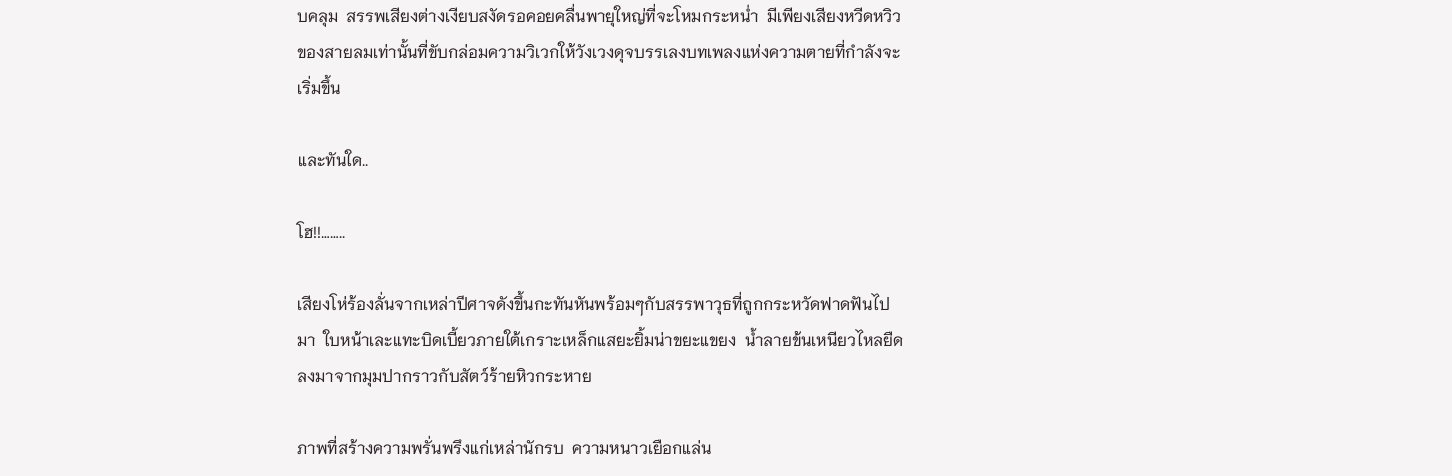บคลุม  สรรพเสียงต่างเงียบสงัดรอคอยคลื่นพายุใหญ่ที่จะโหมกระหน่ำ  มีเพียงเสียงหวีดหวิวของสายลมเท่านั้นที่ขับกล่อมความวิเวกให้วังเวงดุจบรรเลงบทเพลงแห่งความตายที่กำลังจะเริ่มขึ้น

และทันใด..

โฮ!!……..

เสียงโห่ร้องลั่นจากเหล่าปีศาจดังขึ้นกะทันหันพร้อมๆกับสรรพาวุธที่ถูกกระหวัดฟาดฟันไปมา  ใบหน้าเละแทะบิดเบี้ยวภายใต้เกราะเหล็กแสยะยิ้มน่าขยะแขยง  น้ำลายข้นเหนียวไหลยืดลงมาจากมุมปากราวกับสัตว์ร้ายหิวกระหาย

ภาพที่สร้างความพรั่นพรึงแก่เหล่านักรบ  ความหนาวเยือกแล่น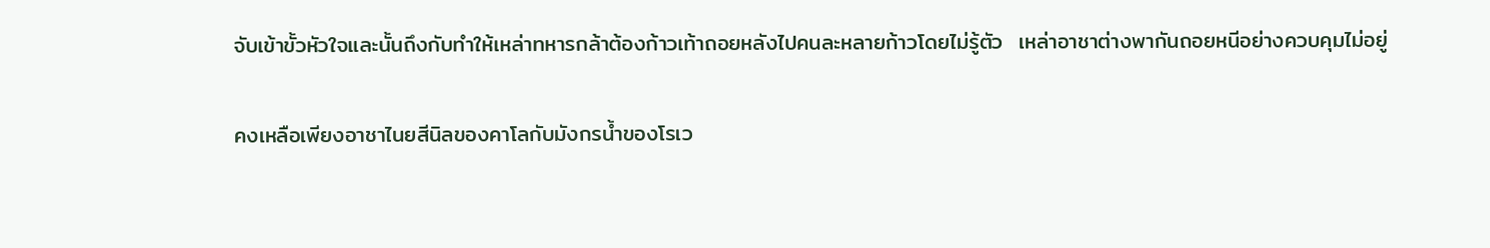จับเข้าขั้วหัวใจและนั้นถึงกับทำให้เหล่าทหารกล้าต้องก้าวเท้าถอยหลังไปคนละหลายก้าวโดยไม่รู้ตัว  เหล่าอาชาต่างพากันถอยหนีอย่างควบคุมไม่อยู่

คงเหลือเพียงอาชาไนยสีนิลของคาโลกับมังกรน้ำของโรเว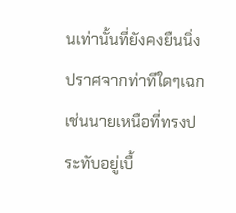นเท่านั้นที่ยังคงยืนนิ่งปราศจากท่าทีใดๆเฉกเช่นนายเหนือที่ทรงประทับอยู่เบื้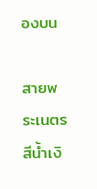องบน

สายพระเนตรสีน้ำเงิ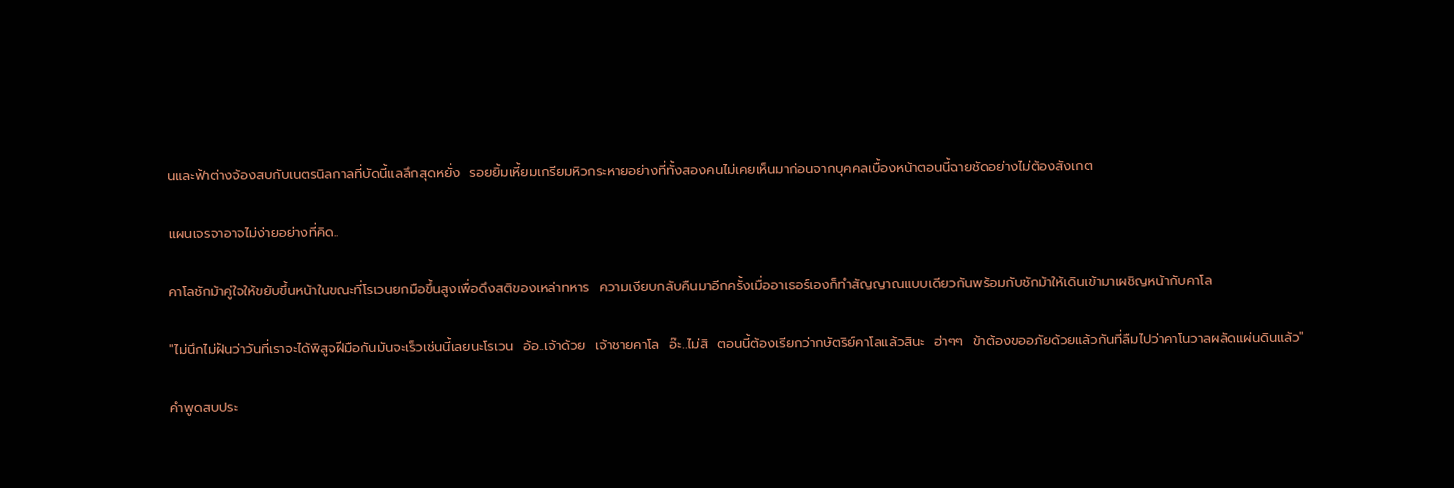นและฟ้าต่างจ้องสบกับเนตรนิลกาลที่บัดนี้แลลึกสุดหยั่ง  รอยยิ้มเหี้ยมเกรียมหิวกระหายอย่างที่ทั้งสองคนไม่เคยเห็นมาก่อนจากบุคคลเบื้องหน้าตอนนี้ฉายชัดอย่างไม่ต้องสังเกต

แผนเจรจาอาจไม่ง่ายอย่างที่คิด..

คาโลชักม้าคู่ใจให้ขยับขึ้นหน้าในขณะที่โรเวนยกมือขึ้นสูงเพื่อดึงสติของเหล่าทหาร  ความเงียบกลับคืนมาอีกครั้งเมื่ออาเธอร์เองก็ทำสัญญาณแบบเดียวกันพร้อมกับชักม้าให้เดินเข้ามาเผชิญหน้ากับคาโล

"ไม่นึกไม่ฝันว่าวันที่เราจะได้พิสูจฝีมือกันมันจะเร็วเช่นนี้เลยนะโรเวน  อ้อ..เจ้าด้วย  เจ้าชายคาโล  อ๊ะ..ไม่สิ  ตอนนี้ต้องเรียกว่ากษัตริย์คาโลแล้วสินะ  ฮ่าๆๆ  ข้าต้องขออภัยด้วยแล้วกันที่ลืมไปว่าคาโนวาลผลัดแผ่นดินแล้ว"

คำพูดสบประ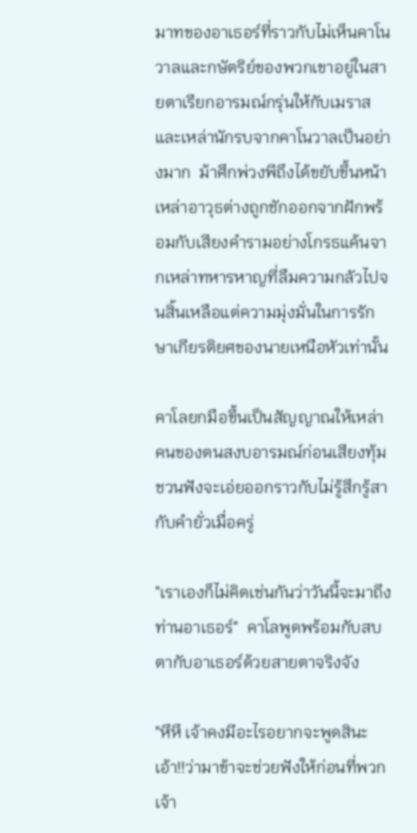มาทของอาเธอร์ที่ราวกับไม่เห็นคาโนวาลและกษัตริย์ของพวกเขาอยู่ในสายตาเรียกอารมณ์กรุ่นให้กับเมราสและเหล่านักรบจากคาโนวาลเป็นอย่างมาก  ม้าศึกพ่วงพีถึงได้ขยับขึ้นหน้า  เหล่าอาวุธต่างถูกชักออกจากฝักพร้อมกับเสียงคำรามอย่างโกรธแค้นจากเหล่าทหารหาญที่ลืมความกลัวไปจนสิ้นเหลือแต่ความมุ่งมั่นในการรักษาเกียรติยศของนายเหนือหัวเท่านั้น

คาโลยกมือขึ้นเป็นสัญญาณให้เหล่าคนของตนสงบอารมณ์ก่อนเสียงทุ้มชวนฟังจะเอ่ยออกราวกับไม่รู้สึกรู้สากับคำยั่วเมื่อครู่

"เราเองก็ไม่คิดเช่นกันว่าวันนี้จะมาถึงท่านอาเธอร์"  คาโลพูดพร้อมกับสบตากับอาเธอร์ด้วยสายตาจริงจัง

"หึหึ เจ้าคงมีอะไรอยากจะพูดสินะ  เอ้า!!ว่ามาข้าจะช่วยฟังให้ก่อนที่พวกเจ้า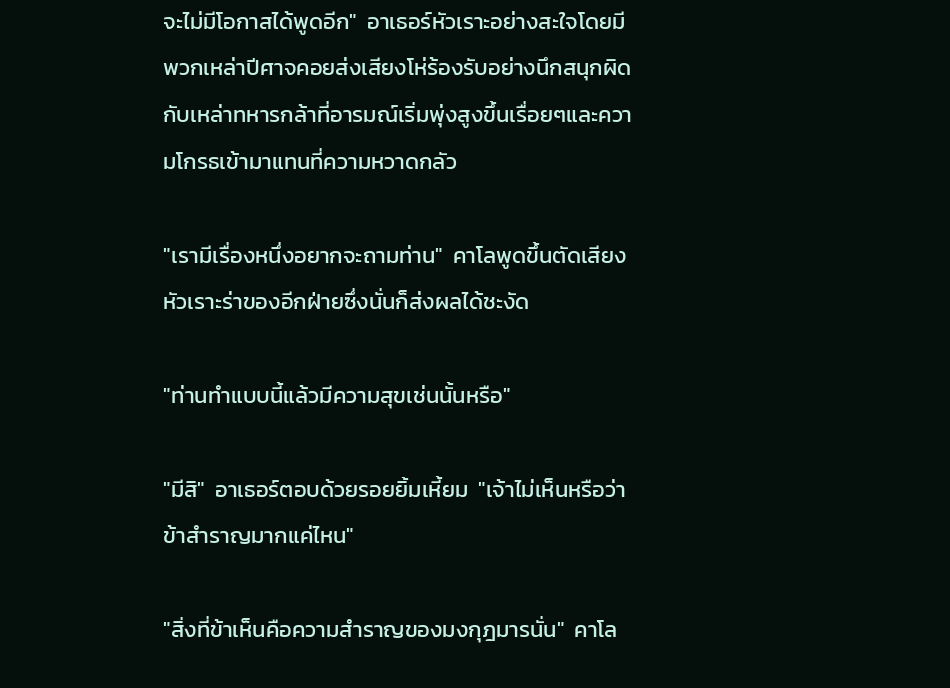จะไม่มีโอกาสได้พูดอีก"  อาเธอร์หัวเราะอย่างสะใจโดยมีพวกเหล่าปีศาจคอยส่งเสียงโห่ร้องรับอย่างนึกสนุกผิดกับเหล่าทหารกล้าที่อารมณ์เริ่มพุ่งสูงขึ้นเรื่อยๆและความโกรธเข้ามาแทนที่ความหวาดกลัว

"เรามีเรื่องหนึ่งอยากจะถามท่าน"  คาโลพูดขึ้นตัดเสียงหัวเราะร่าของอีกฝ่ายซึ่งนั่นก็ส่งผลได้ชะงัด

"ท่านทำแบบนี้แล้วมีความสุขเช่นนั้นหรือ"

"มีสิ"  อาเธอร์ตอบด้วยรอยยิ้มเหี้ยม  "เจ้าไม่เห็นหรือว่าข้าสำราญมากแค่ไหน"

"สิ่งที่ข้าเห็นคือความสำราญของมงกุฎมารนั่น"  คาโล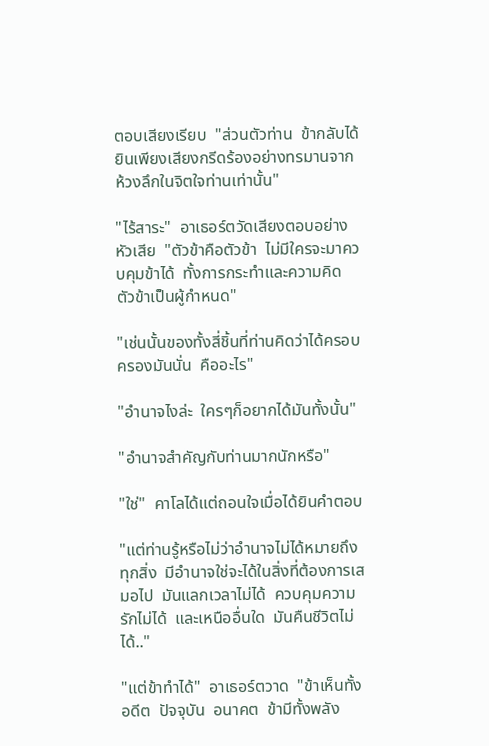ตอบเสียงเรียบ  "ส่วนตัวท่าน  ข้ากลับได้ยินเพียงเสียงกรีดร้องอย่างทรมานจากห้วงลึกในจิตใจท่านเท่านั้น"

"ไร้สาระ"  อาเธอร์ตวัดเสียงตอบอย่างหัวเสีย  "ตัวข้าคือตัวข้า  ไม่มีใครจะมาควบคุมข้าได้  ทั้งการกระทำและความคิด  ตัวข้าเป็นผู้กำหนด"

"เช่นนั้นของทั้งสี่ชิ้นที่ท่านคิดว่าได้ครอบครองมันนั่น  คืออะไร"

"อำนาจไงล่ะ  ใครๆก็อยากได้มันทั้งนั้น"

"อำนาจสำคัญกับท่านมากนักหรือ"

"ใช่"  คาโลได้แต่ถอนใจเมื่อได้ยินคำตอบ

"แต่ท่านรู้หรือไม่ว่าอำนาจไม่ได้หมายถึงทุกสิ่ง  มีอำนาจใช่จะได้ในสิ่งที่ต้องการเสมอไป  มันแลกเวลาไม่ได้  ควบคุมความรักไม่ได้  และเหนืออื่นใด  มันคืนชีวิตไม่ได้.."

"แต่ข้าทำได้"  อาเธอร์ตวาด  "ข้าเห็นทั้งอดีต  ปัจจุบัน  อนาคต  ข้ามีทั้งพลัง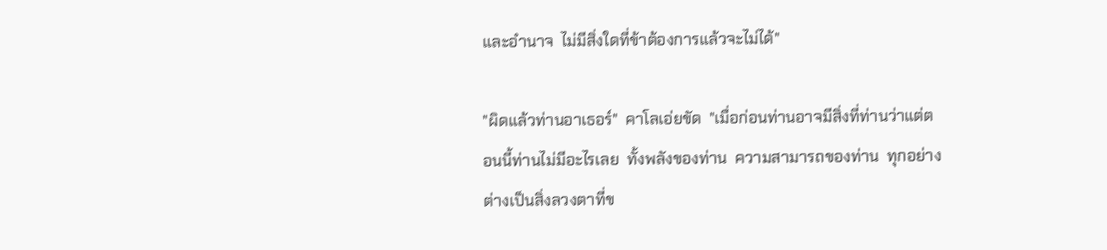และอำนาจ  ไม่มีสิ่งใดที่ข้าต้องการแล้วจะไม่ได้"

"ผิดแล้วท่านอาเธอร์"  คาโลเอ่ยขัด  "เมื่อก่อนท่านอาจมีสิ่งที่ท่านว่าแต่ตอนนี้ท่านไม่มีอะไรเลย  ทั้งพลังของท่าน  ความสามารถของท่าน  ทุกอย่างต่างเป็นสิ่งลวงตาที่ข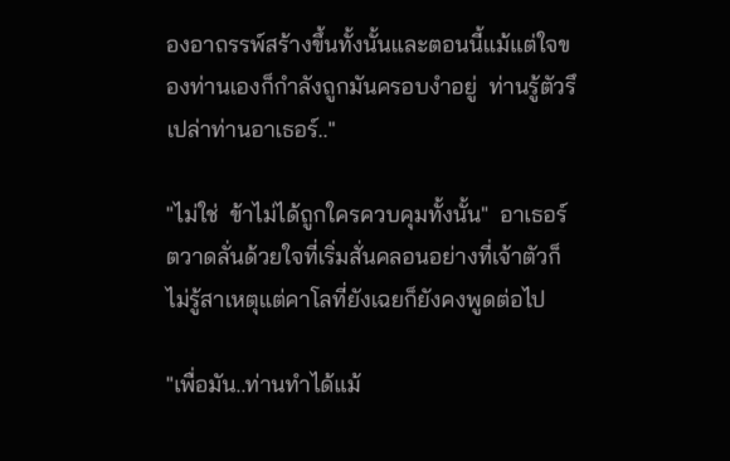องอาถรรพ์สร้างขึ้นทั้งนั้นและตอนนี้แม้แต่ใจของท่านเองก็กำลังถูกมันครอบงำอยู่  ท่านรู้ตัวรึเปล่าท่านอาเธอร์.."

"ไม่ใช่  ข้าไม่ได้ถูกใครควบคุมทั้งนั้น"  อาเธอร์ตวาดลั่นด้วยใจที่เริ่มสั่นคลอนอย่างที่เจ้าตัวก็ไม่รู้สาเหตุแต่คาโลที่ยังเฉยก็ยังคงพูดต่อไป

"เพื่อมัน..ท่านทำได้แม้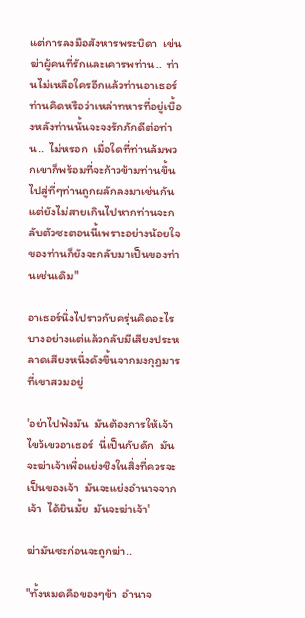แต่การลงมือสังหารพระบิดา  เข่นฆ่าผู้คนที่รักและเคารพท่าน..  ท่านไม่เหลือใครอีกแล้วท่านอาเธอร์  ท่านคิดหรือว่าเหล่าทหารที่อยู่เบื้องหลังท่านนั้นจะจงรักภักดีต่อท่าน..  ไม่หรอก  เมื่อใดที่ท่านล้มพวกเขาก็พร้อมที่จะก้าวข้ามท่านขึ้นไปสู่ที่ๆท่านถูกผลักลงมาเช่นกันแต่ยังไม่สายเกินไปหากท่านจะกลับตัวซะตอนนี้เพราะอย่างน้อยใจของท่านก็ยังจะกลับมาเป็นของท่านเช่นเดิม"

อาเธอร์นิ่งไปราวกับครุ่นคิดอะไรบางอย่างแต่แล้วกลับมีเสียงประหลาดเสียงหนึ่งดังขึ้นจากมงกุฎมารที่เขาสวมอยู่

'อย่าไปฟังมัน  มันต้องการให้เจ้าไขว้เขวอาเธอร์  นี่เป็นกับดัก  มันจะฆ่าเจ้าเพื่อแย่งชิงในสิ่งที่ควรจะเป็นของเจ้า  มันจะแย่งอำนาจจากเจ้า  ได้ยินมั้ย  มันจะฆ่าเจ้า'

ฆ่ามันซะก่อนจะถูกฆ่า..

"ทั้งหมดคือของๆข้า  อำนาจ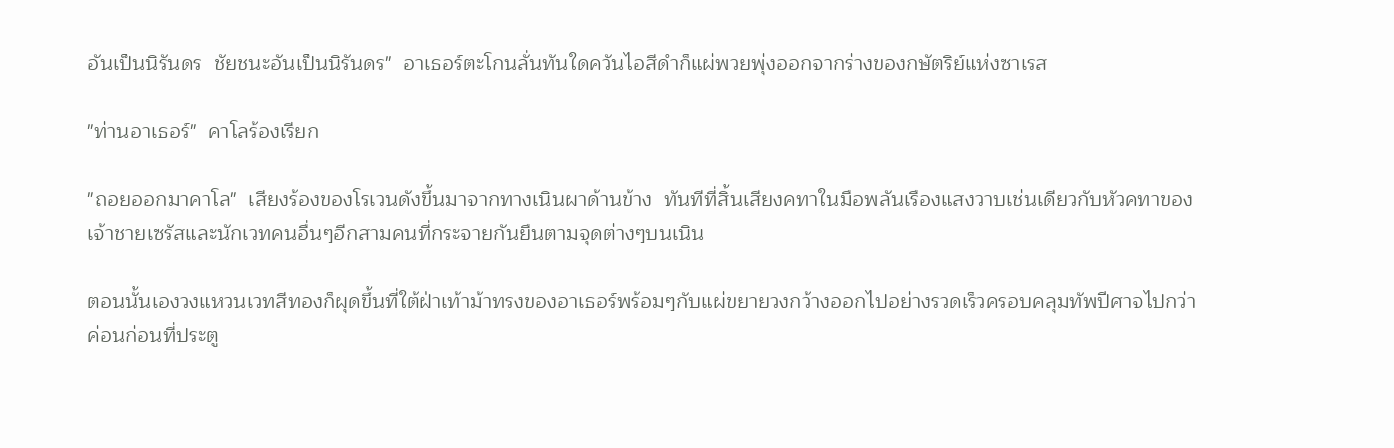อันเป็นนิรันดร  ชัยชนะอันเป็นนิรันดร"  อาเธอร์ตะโกนลั่นทันใดควันไอสีดำก็แผ่พวยพุ่งออกจากร่างของกษัตริย์แห่งซาเรส

"ท่านอาเธอร์"  คาโลร้องเรียก

"ถอยออกมาคาโล"  เสียงร้องของโรเวนดังขึ้นมาจากทางเนินผาด้านข้าง  ทันทีที่สิ้นเสียงคทาในมือพลันเรืองแสงวาบเช่นเดียวกับหัวคทาของเจ้าชายเซรัสและนักเวทคนอื่นๆอีกสามคนที่กระจายกันยืนตามจุดต่างๆบนเนิน

ตอนนั้นเองวงแหวนเวทสีทองก็ผุดขึ้นที่ใต้ฝ่าเท้าม้าทรงของอาเธอร์พร้อมๆกับแผ่ขยายวงกว้างออกไปอย่างรวดเร็วครอบคลุมทัพปีศาจไปกว่าค่อนก่อนที่ประตู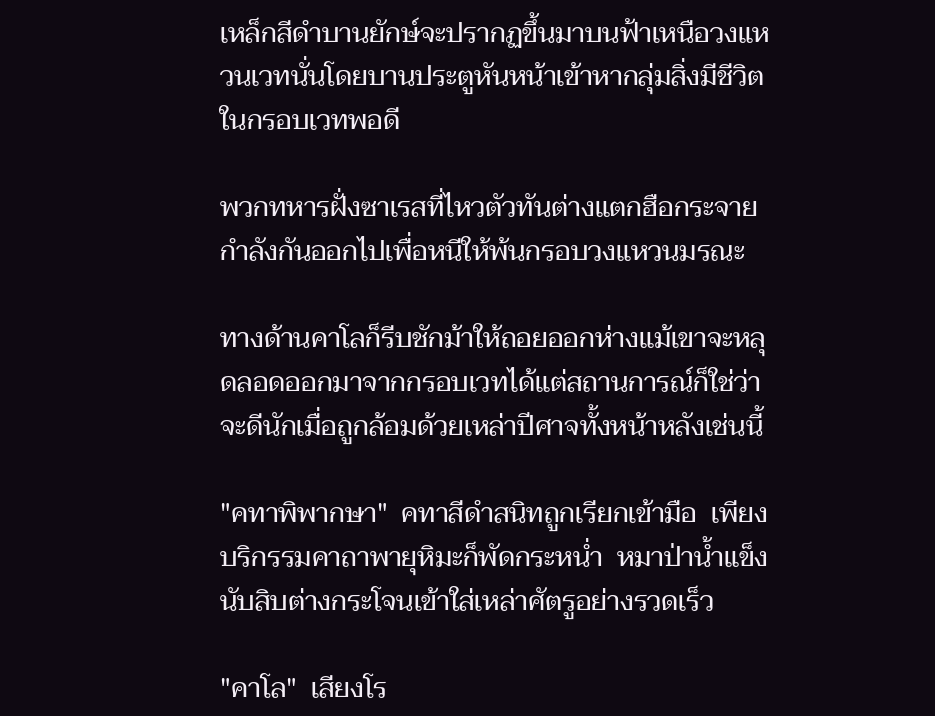เหล็กสีดำบานยักษ์จะปรากฏขึ้นมาบนฟ้าเหนือวงแหวนเวทนั่นโดยบานประตูหันหน้าเข้าหากลุ่มสิ่งมีชีวิตในกรอบเวทพอดี

พวกทหารฝั่งซาเรสที่ไหวตัวทันต่างแตกฮือกระจายกำลังกันออกไปเพื่อหนีให้พ้นกรอบวงแหวนมรณะ

ทางด้านคาโลก็รีบชักม้าให้ถอยออกห่างแม้เขาจะหลุดลอดออกมาจากกรอบเวทได้แต่สถานการณ์ก็ใช่ว่าจะดีนักเมื่อถูกล้อมด้วยเหล่าปีศาจทั้งหน้าหลังเช่นนี้

"คทาพิพากษา"  คทาสีดำสนิทถูกเรียกเข้ามือ  เพียงบริกรรมคาถาพายุหิมะก็พัดกระหน่ำ  หมาป่าน้ำแข็งนับสิบต่างกระโจนเข้าใส่เหล่าศัตรูอย่างรวดเร็ว

"คาโล"  เสียงโร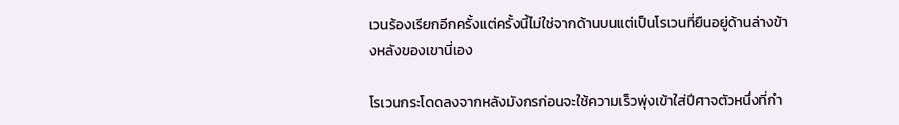เวนร้องเรียกอีกครั้งแต่ครั้งนี้ไม่ใช่จากด้านบนแต่เป็นโรเวนที่ยืนอยู่ด้านล่างข้างหลังของเขานี่เอง

โรเวนกระโดดลงจากหลังมังกรก่อนจะใช้ความเร็วพุ่งเข้าใส่ปีศาจตัวหนึ่งที่กำ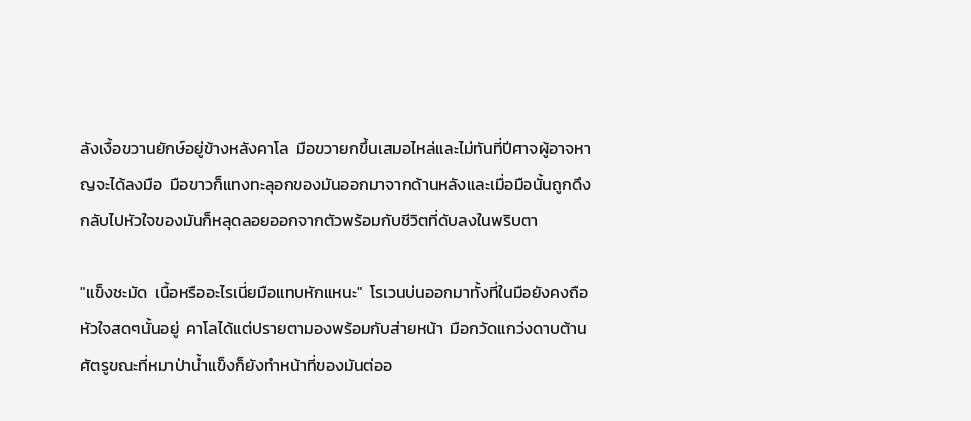ลังเงื้อขวานยักษ์อยู่ข้างหลังคาโล  มือขวายกขึ้นเสมอไหล่และไม่ทันที่ปีศาจผู้อาจหาญจะได้ลงมือ  มือขาวก็แทงทะลุอกของมันออกมาจากด้านหลังและเมื่อมือนั้นถูกดึงกลับไปหัวใจของมันก็หลุดลอยออกจากตัวพร้อมกับชีวิตที่ดับลงในพริบตา

"แข็งชะมัด  เนื้อหรืออะไรเนี่ยมือแทบหักแหนะ"  โรเวนบ่นออกมาทั้งที่ในมือยังคงถือหัวใจสดๆนั้นอยู่  คาโลได้แต่ปรายตามองพร้อมกับส่ายหน้า  มือกวัดแกว่งดาบต้านศัตรูขณะที่หมาป่าน้ำแข็งก็ยังทำหน้าที่ของมันต่ออ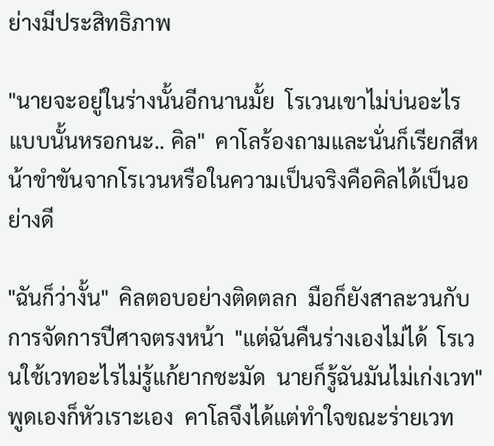ย่างมีประสิทธิภาพ

"นายจะอยู่ในร่างนั้นอีกนานมั้ย  โรเวนเขาไม่บ่นอะไรแบบนั้นหรอกนะ.. คิล"  คาโลร้องถามและนั่นก็เรียกสีหน้าขำขันจากโรเวนหรือในความเป็นจริงคือคิลได้เป็นอย่างดี

"ฉันก็ว่างั้น"  คิลตอบอย่างติดตลก  มือก็ยังสาละวนกับการจัดการปีศาจตรงหน้า  "แต่ฉันคืนร่างเองไม่ได้  โรเวนใช้เวทอะไรไม่รู้แก้ยากชะมัด  นายก็รู้ฉันมันไม่เก่งเวท"  พูดเองก็หัวเราะเอง  คาโลจึงได้แต่ทำใจขณะร่ายเวท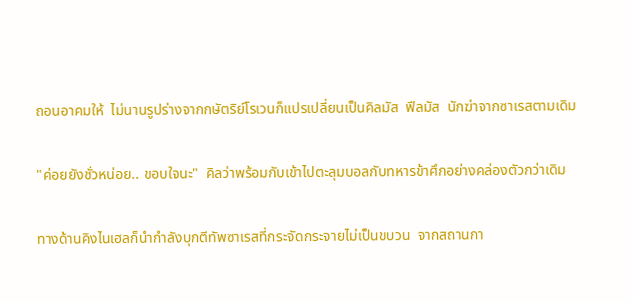ถอนอาคมให้  ไม่นานรูปร่างจากกษัตริย์โรเวนก็แปรเปลี่ยนเป็นคิลมัส  ฟีลมัส  นักฆ่าจากซาเรสตามเดิม

"ค่อยยังชั่วหน่อย.. ขอบใจนะ"  คิลว่าพร้อมกับเข้าไปตะลุมบอลกับทหารข้าศึกอย่างคล่องตัวกว่าเดิม

ทางด้านคิงไนเฮลก็นำกำลังบุกตีทัพซาเรสที่กระจัดกระจายไม่เป็นขบวน  จากสถานกา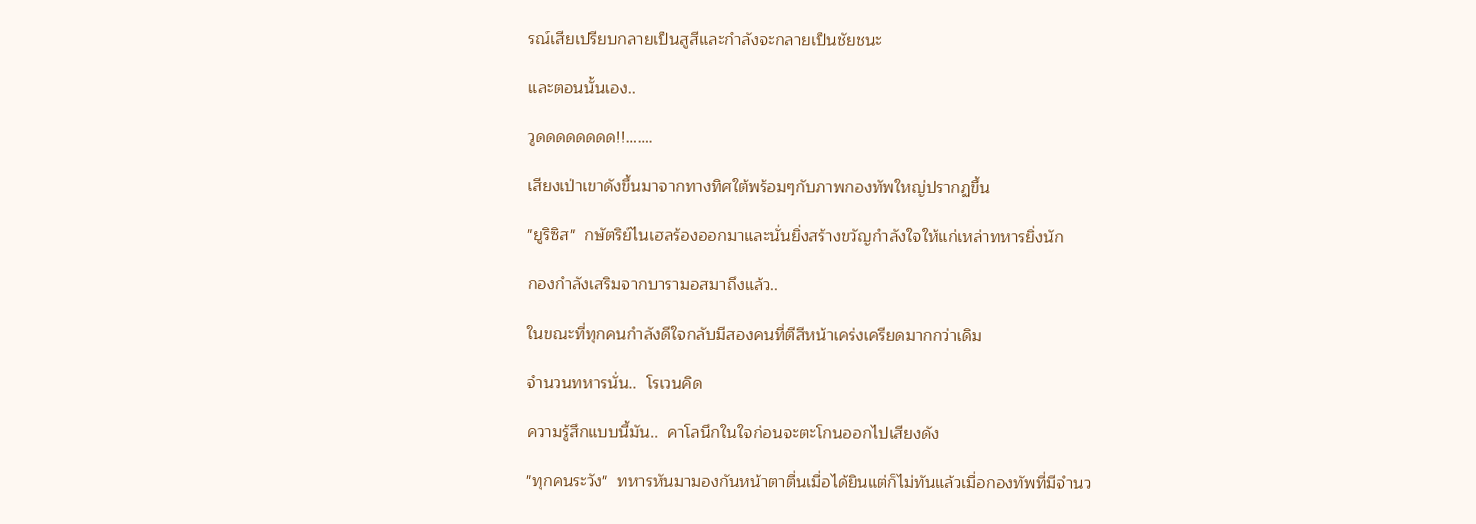รณ์เสียเปรียบกลายเป็นสูสีและกำลังจะกลายเป็นชัยชนะ

และตอนนั้นเอง..

วูดดดดดดดด!!…….

เสียงเป่าเขาดังขึ้นมาจากทางทิศใต้พร้อมๆกับภาพกองทัพใหญ่ปรากฏขึ้น

"ยูริซิส"  กษัตริย์ไนเฮลร้องออกมาและนั่นยิ่งสร้างขวัญกำลังใจให้แก่เหล่าทหารยิ่งนัก

กองกำลังเสริมจากบารามอสมาถึงแล้ว..

ในขณะที่ทุกคนกำลังดีใจกลับมีสองคนที่ตีสีหน้าเคร่งเครียดมากกว่าเดิม

จำนวนทหารนั่น..  โรเวนคิด

ความรู้สึกแบบนี้มัน..  คาโลนึกในใจก่อนจะตะโกนออกไปเสียงดัง

"ทุกคนระวัง"  ทหารหันมามองกันหน้าตาตื่นเมื่อได้ยินแต่ก็ไม่ทันแล้วเมื่อกองทัพที่มีจำนว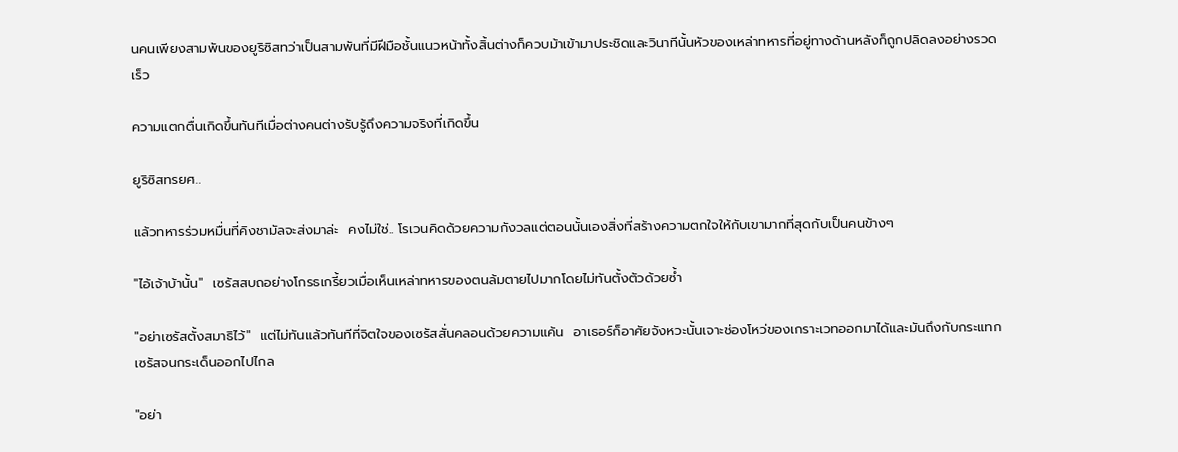นคนเพียงสามพันของยูริซิสทว่าเป็นสามพันที่มีฝีมือชั้นแนวหน้าทั้งสิ้นต่างก็ควบม้าเข้ามาประชิดและวินาทีนั้นหัวของเหล่าทหารที่อยู่ทางด้านหลังก็ถูกปลิดลงอย่างรวดเร็ว

ความแตกตื่นเกิดขึ้นทันทีเมื่อต่างคนต่างรับรู้ถึงความจริงที่เกิดขึ้น

ยูริซิสทรยศ..

แล้วทหารร่วมหมื่นที่คิงชามัลจะส่งมาล่ะ  คงไม่ใช่.. โรเวนคิดด้วยความกังวลแต่ตอนนั้นเองสิ่งที่สร้างความตกใจให้กับเขามากที่สุดกับเป็นคนข้างๆ

"ไอ้เจ้าบ้านั้น"  เซรัสสบถอย่างโกรธเกรี้ยวเมื่อเห็นเหล่าทหารของตนล้มตายไปมากโดยไม่ทันตั้งตัวด้วยซ้ำ

"อย่าเซรัสตั้งสมาธิไว้"  แต่ไม่ทันแล้วทันทีที่จิตใจของเซรัสสั่นคลอนด้วยความแค้น  อาเธอร์ก็อาศัยจังหวะนั้นเจาะช่องโหว่ของเกราะเวทออกมาได้และมันถึงกับกระแทกเซรัสจนกระเด็นออกไปไกล

"อย่า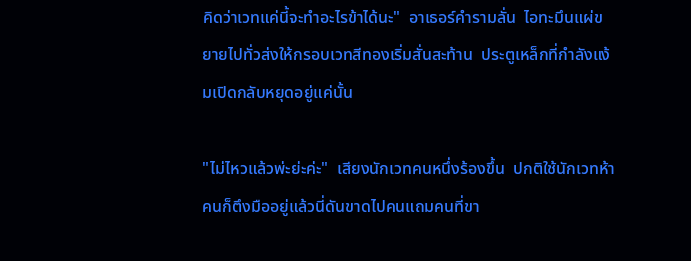คิดว่าเวทแค่นี้จะทำอะไรข้าได้นะ"  อาเธอร์คำรามลั่น  ไอทะมึนแผ่ขยายไปทั่วส่งให้กรอบเวทสีทองเริ่มสั่นสะท้าน  ประตูเหล็กที่กำลังแง้มเปิดกลับหยุดอยู่แค่นั้น

"ไม่ไหวแล้วพ่ะย่ะค่ะ"  เสียงนักเวทคนหนึ่งร้องขึ้น  ปกติใช้นักเวทห้าคนก็ตึงมืออยู่แล้วนี่ดันขาดไปคนแถมคนที่ขา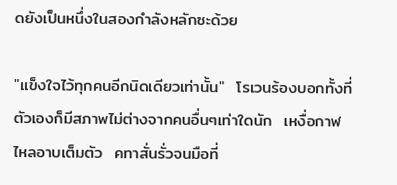ดยังเป็นหนึ่งในสองกำลังหลักซะด้วย

"แข็งใจไว้ทุกคนอีกนิดเดียวเท่านั้น"  โรเวนร้องบอกทั้งที่ตัวเองก็มีสภาพไม่ต่างจากคนอื่นๆเท่าใดนัก  เหงื่อกาฬไหลอาบเต็มตัว  คทาสั่นรั่วจนมือที่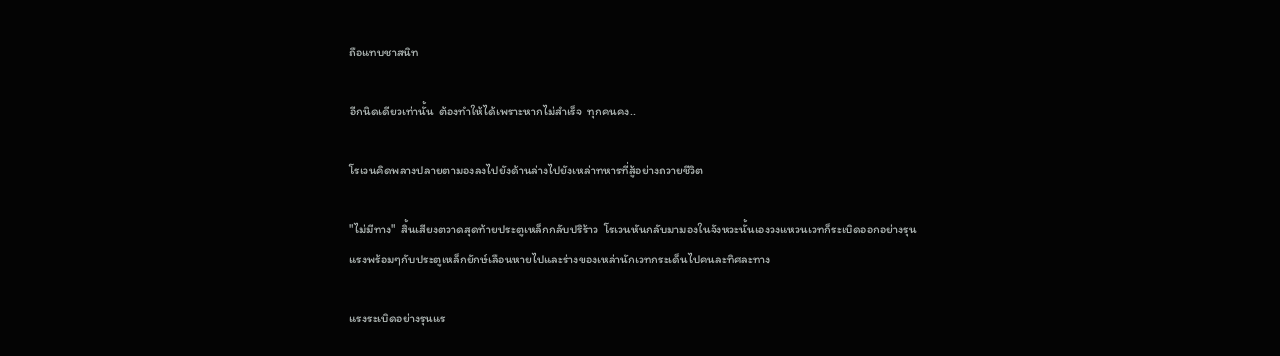ถือแทบชาสนิท

อีกนิดเดียวเท่านั้น  ต้องทำให้ได้เพราะหากไม่สำเร็จ  ทุกคนคง..

โรเวนคิดพลางปลายตามองลงไปยังด้านล่างไปยังเหล่าทหารที่สู้อย่างถวายชีวิต

"ไม่มีทาง"  สิ้นเสียงตวาดสุดท้ายประตูเหล็กกลับปริร้าว  โรเวนหันกลับมามองในจังหวะนั้นเองวงแหวนเวทก็ระเบิดออกอย่างรุนแรงพร้อมๆกับประตูเหล็กยักษ์เลือนหายไปและร่างของเหล่านักเวทกระเด็นไปคนละทิศละทาง

แรงระเบิดอย่างรุนแร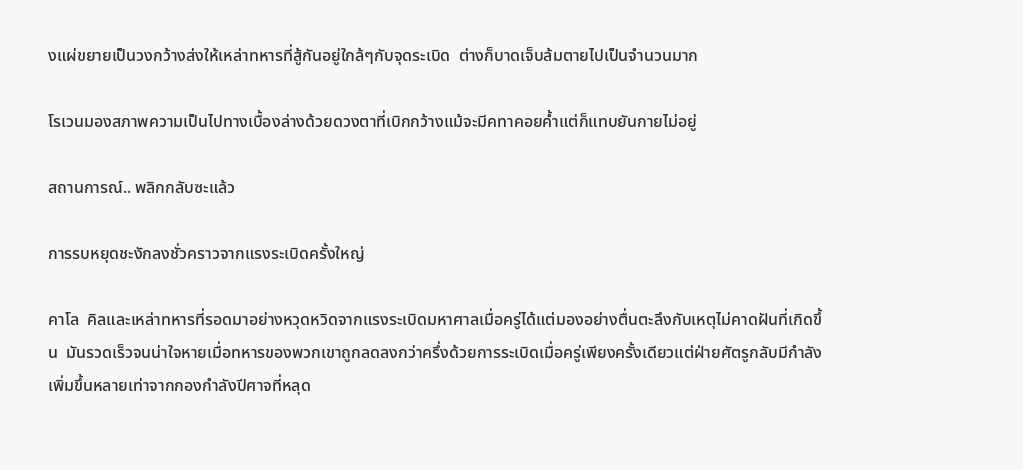งแผ่ขยายเป็นวงกว้างส่งให้เหล่าทหารที่สู้กันอยู่ใกล้ๆกับจุดระเบิด  ต่างก็บาดเจ็บล้มตายไปเป็นจำนวนมาก

โรเวนมองสภาพความเป็นไปทางเบื้องล่างด้วยดวงตาที่เบิกกว้างแม้จะมีคทาคอยค้ำแต่ก็แทบยันกายไม่อยู่

สถานการณ์.. พลิกกลับซะแล้ว

การรบหยุดชะงักลงชั่วคราวจากแรงระเบิดครั้งใหญ่

คาโล  คิลและเหล่าทหารที่รอดมาอย่างหวุดหวิดจากแรงระเบิดมหาศาลเมื่อครู่ได้แต่มองอย่างตื่นตะลึงกับเหตุไม่คาดฝันที่เกิดขึ้น  มันรวดเร็วจนน่าใจหายเมื่อทหารของพวกเขาถูกลดลงกว่าครึ่งด้วยการระเบิดเมื่อครู่เพียงครั้งเดียวแต่ฝ่ายศัตรูกลับมีกำลังเพิ่มขึ้นหลายเท่าจากกองกำลังปีศาจที่หลุด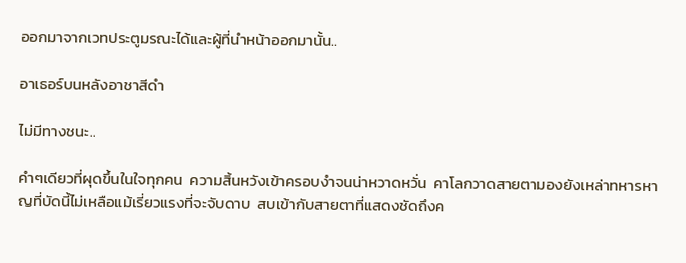ออกมาจากเวทประตูมรณะได้และผู้ที่นำหน้าออกมานั้น..

อาเธอร์บนหลังอาชาสีดำ

ไม่มีทางชนะ..

คำๆเดียวที่ผุดขึ้นในใจทุกคน  ความสิ้นหวังเข้าครอบงำจนน่าหวาดหวั่น  คาโลกวาดสายตามองยังเหล่าทหารหาญที่บัดนี้ไม่เหลือแม้เรี่ยวแรงที่จะจับดาบ  สบเข้ากับสายตาที่แสดงชัดถึงค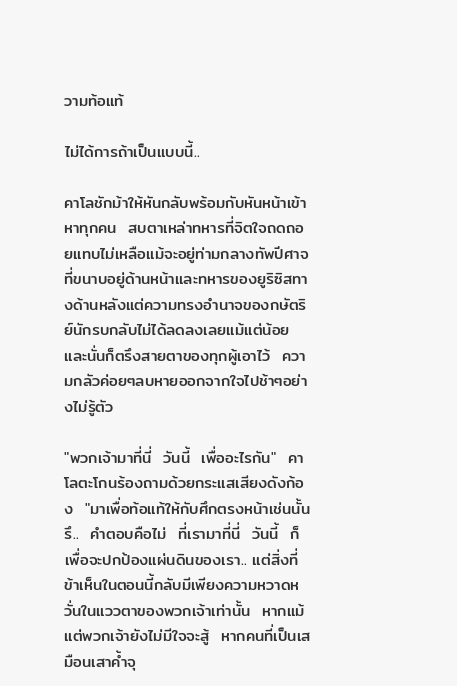วามท้อแท้

ไม่ได้การถ้าเป็นแบบนี้..

คาโลชักม้าให้หันกลับพร้อมกับหันหน้าเข้าหาทุกคน  สบตาเหล่าทหารที่จิตใจถดถอยแทบไม่เหลือแม้จะอยู่ท่ามกลางทัพปีศาจที่ขนาบอยู่ด้านหน้าและทหารของยูริซิสทางด้านหลังแต่ความทรงอำนาจของกษัตริย์นักรบกลับไม่ได้ลดลงเลยแม้แต่น้อยและนั่นก็ตรึงสายตาของทุกผู้เอาไว้  ความกลัวค่อยๆลบหายออกจากใจไปช้าๆอย่างไม่รู้ตัว

"พวกเจ้ามาที่นี่  วันนี้  เพื่ออะไรกัน"  คาโลตะโกนร้องถามด้วยกระแสเสียงดังก้อง  "มาเพื่อท้อแท้ให้กับศึกตรงหน้าเช่นนั้นรึ..  คำตอบคือไม่  ที่เรามาที่นี่  วันนี้  ก็เพื่อจะปกป้องแผ่นดินของเรา.. แต่สิ่งที่ข้าเห็นในตอนนี้กลับมีเพียงความหวาดหวั่นในแววตาของพวกเจ้าเท่านั้น  หากแม้แต่พวกเจ้ายังไม่มีใจจะสู้  หากคนที่เป็นเสมือนเสาค้ำจุ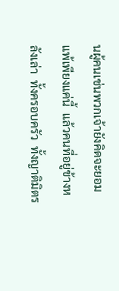นผู้คนเช่นพวกเจ้ายังคิดจะยอมแพ้เพียงแค่นี้  แล้วคนที่อยู่ข้างหลังเล่า  ทั้งครอบครัว  ทั้งญาติมิตร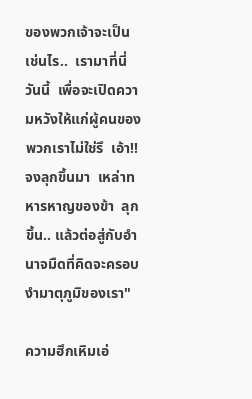ของพวกเจ้าจะเป็นเช่นไร..  เรามาที่นี่  วันนี้  เพื่อจะเปิดความหวังให้แก่ผู้คนของพวกเราไม่ใช่รึ  เอ้า!! จงลุกขึ้นมา  เหล่าทหารหาญของข้า  ลุกขึ้น.. แล้วต่อสู่กับอำนาจมืดที่คิดจะครอบงำมาตุภูมิของเรา"

ความฮึกเหิมเอ่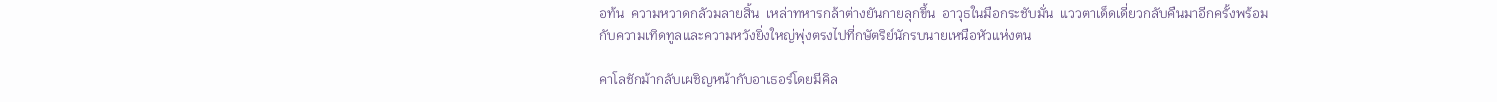อท้น  ความหวาดกลัวมลายสิ้น  เหล่าทหารกล้าต่างยันกายลุกขึ้น  อาวุธในมือกระชับมั่น  แววตาเด็ดเดี่ยวกลับคืนมาอีกครั้งพร้อมกับความเทิดทูลและความหวังยิ่งใหญ่พุ่งตรงไปที่กษัตริย์นักรบนายเหนือหัวแห่งตน

คาโลชักม้ากลับเผชิญหน้ากับอาเธอร์โดยมีคิล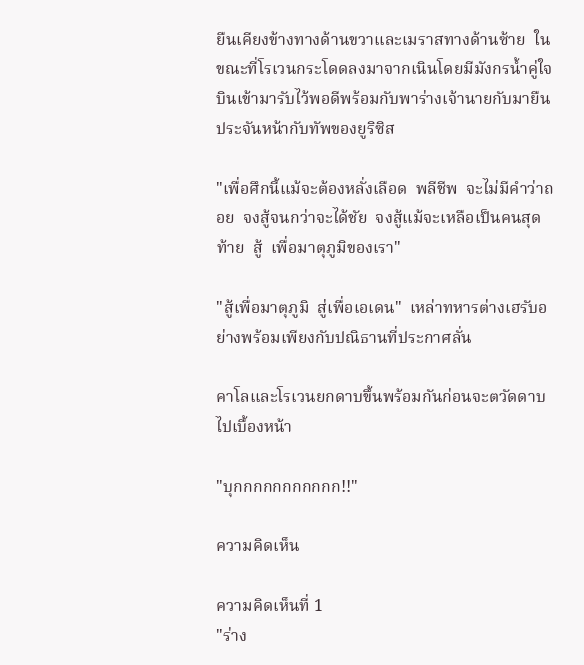ยืนเคียงข้างทางด้านขวาและเมราสทางด้านซ้าย  ในขณะที่โรเวนกระโดดลงมาจากเนินโดยมีมังกรน้ำคู่ใจบินเข้ามารับไว้พอดีพร้อมกับพาร่างเจ้านายกับมายืนประจันหน้ากับทัพของยูริซิส

"เพื่อศึกนี้แม้จะต้องหลั่งเลือด  พลีชีพ  จะไม่มีคำว่าถอย  จงสู้จนกว่าจะได้ชัย  จงสู้แม้จะเหลือเป็นคนสุดท้าย  สู้  เพื่อมาตุภูมิของเรา"

"สู้เพื่อมาตุภูมิ  สู่เพื่อเอเดน"  เหล่าทหารต่างเฮรับอย่างพร้อมเพียงกับปณิธานที่ประกาศลั่น

คาโลและโรเวนยกดาบขึ้นพร้อมกันก่อนจะตวัดดาบไปเบื้องหน้า

"บุกกกกกกกกกกก!!"

ความคิดเห็น

ความคิดเห็นที่ 1
"ร่าง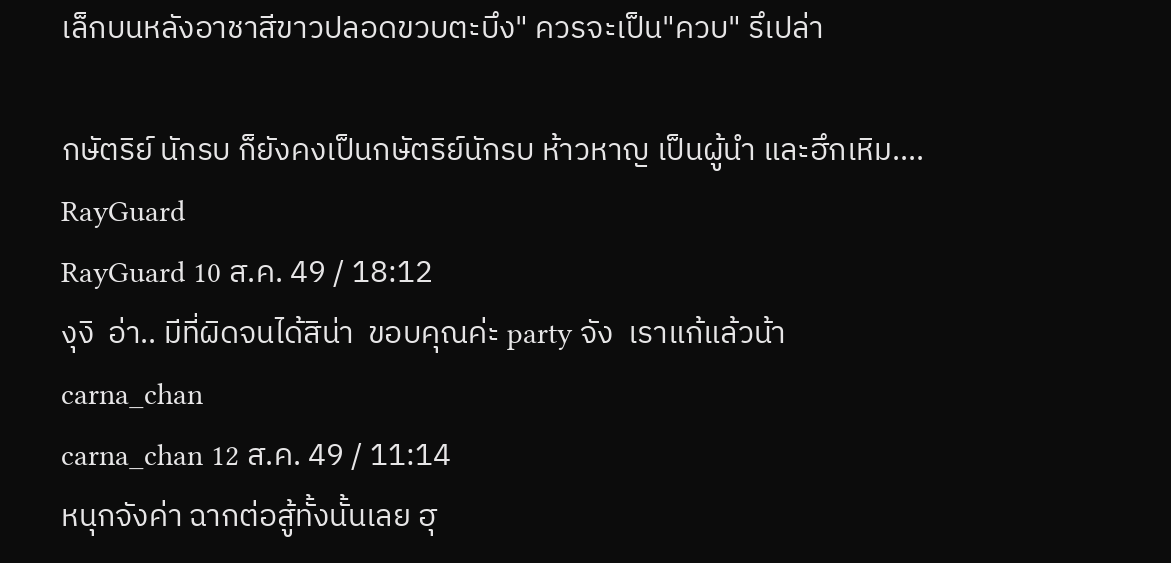เล็กบนหลังอาชาสีขาวปลอดขวบตะบึง" ควรจะเป็น"ควบ" รึเปล่า

กษัตริย์ นักรบ ก็ยังคงเป็นกษัตริย์นักรบ ห้าวหาญ เป็นผู้นำ และฮึกเหิม....
RayGuard
RayGuard 10 ส.ค. 49 / 18:12
งุงิ  อ่า.. มีที่ผิดจนได้สิน่า  ขอบคุณค่ะ party จัง  เราแก้แล้วน้า
carna_chan
carna_chan 12 ส.ค. 49 / 11:14
หนุกจังค่า ฉากต่อสู้ทั้งนั้นเลย ฮุ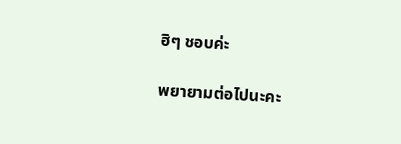ฮิๆ ชอบค่ะ

พยายามต่อไปนะคะ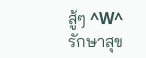สู้ๆ ^W^ รักษาสุข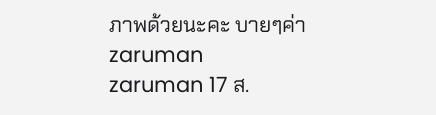ภาพด้วยนะคะ บายๆค่า
zaruman
zaruman 17 ส.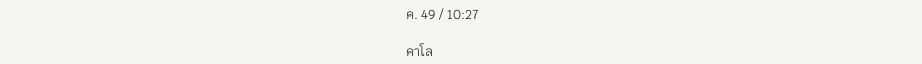ค. 49 / 10:27

คาโล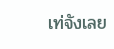เท่จังเลย